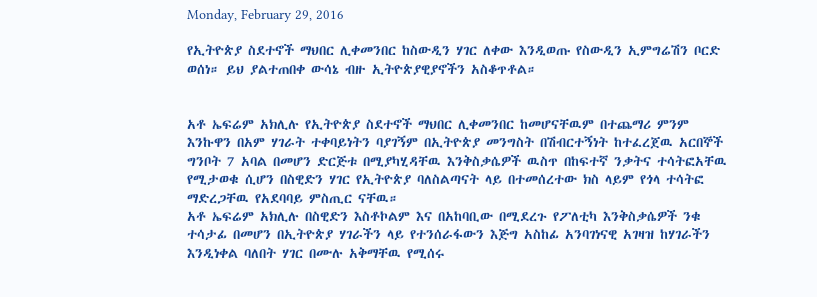Monday, February 29, 2016

የኢትዮጵያ ስደተኖች ማህበር ሊቀመንበር ከስውዲን ሃገር ለቀው እንዲወጡ የስውዲን ኢምግሬሽን ቦርድ ወሰነ። ይህ ያልተጠበቀ ውሳኔ ብዙ ኢትዮጵያዊያኖችን አስቆጥቶል።


አቶ ኤፍሬም አክሊሉ የኢትዮጵያ ስደተኖች ማህበር ሊቀመንበር ከመሆናቸዉም በተጨማሪ ምንም እንኩዋን በአም ሃገራት ተቀባይነትን ባያገኝም በኢትዮጵያ መንግስት በሽብርተኝነት ከተፈረጀዉ አርበኞች ግንቦት 7 አባል በመሆን ድርጅቱ በሚያካሂዳቸዉ እንቅስቃሴዎች ዉስጥ በከፍተኛ ንቃትና ተሳትፎአቸዉ የሚታወቁ ሲሆን በስዊድን ሃገር የኢትዮጵያ ባለስልጣናት ላይ በተመሰረተው ክስ ላይም የጎላ ተሳትፎ ማድረጋቸዉ የአደባባይ ምስጢር ናቸዉ።
አቶ ኤፍሬም አክሊሉ በስዊድን እስቶኮልም እና በአከባቢው በሚደረጉ የፖለቲካ እንቅስቃሴዎች ንቁ ተሳታፊ በመሆን በኢትዮጵያ ሃገራችን ላይ የተንሰራፋውን እጅግ አስከፊ አንባገነናዊ አገዛዝ ከሃገራችን እንዲነቀል ባለበት ሃገር በሙሉ አቅማቸዉ የሚሰሩ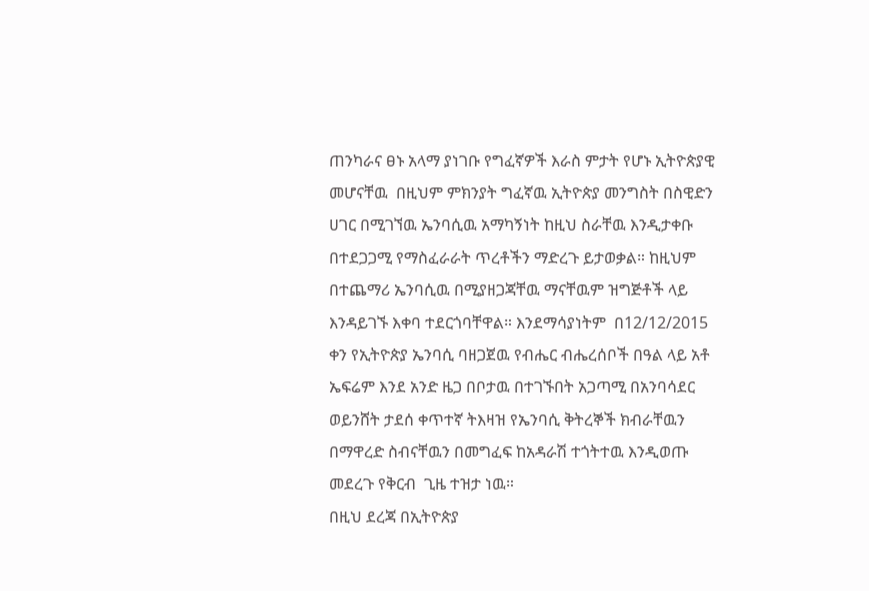ጠንካራና ፀኑ አላማ ያነገቡ የግፈኛዎች እራስ ምታት የሆኑ ኢትዮጵያዊ መሆናቸዉ  በዚህም ምክንያት ግፈኛዉ ኢትዮጵያ መንግስት በስዊድን ሀገር በሚገኘዉ ኤንባሲዉ አማካኝነት ከዚህ ስራቸዉ እንዲታቀቡ በተደጋጋሚ የማስፈራራት ጥረቶችን ማድረጉ ይታወቃል። ከዚህም በተጨማሪ ኤንባሲዉ በሚያዘጋጃቸዉ ማናቸዉም ዝግጅቶች ላይ እንዳይገኙ እቀባ ተደርጎባቸዋል። እንደማሳያነትም  በ12/12/2015 ቀን የኢትዮጵያ ኤንባሲ ባዘጋጀዉ የብሔር ብሔረሰቦች በዓል ላይ አቶ ኤፍሬም እንደ አንድ ዜጋ በቦታዉ በተገኙበት አጋጣሚ በአንባሳደር ወይንሸት ታደሰ ቀጥተኛ ትእዛዝ የኤንባሲ ቅትረኞች ክብራቸዉን በማዋረድ ስብናቸዉን በመግፈፍ ከአዳራሽ ተጎትተዉ እንዲወጡ መደረጉ የቅርብ  ጊዜ ተዝታ ነዉ።
በዚህ ደረጃ በኢትዮጵያ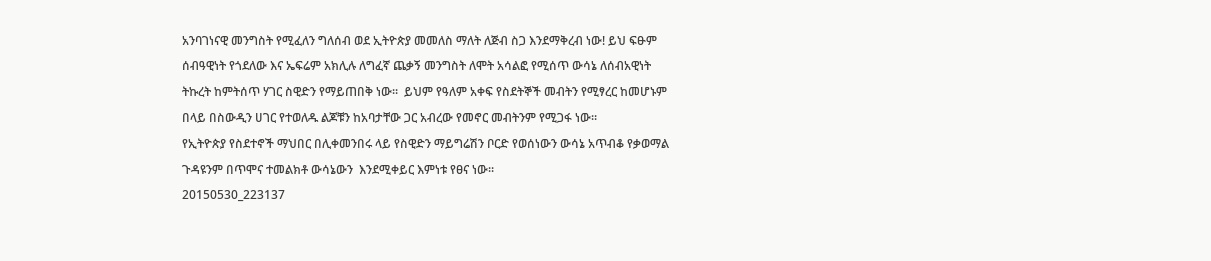አንባገነናዊ መንግስት የሚፈለን ግለሰብ ወደ ኢትዮጵያ መመለስ ማለት ለጅብ ስጋ እንደማቅረብ ነው! ይህ ፍፁም ሰብዓዊነት የጎደለው እና ኤፍሬም አክሊሉ ለግፈኛ ጨቃኝ መንግስት ለሞት አሳልፎ የሚሰጥ ውሳኔ ለሰብአዊነት ትኩረት ከምትሰጥ ሃገር ስዊድን የማይጠበቅ ነው።  ይህም የዓለም አቀፍ የስደትኞች መብትን የሚፃረር ከመሆኑም በላይ በስውዲን ሀገር የተወለዱ ልጆቹን ከአባታቸው ጋር አብረው የመኖር መብትንም የሚጋፋ ነው።
የኢትዮጵያ የስደተኖች ማህበር በሊቀመንበሩ ላይ የስዊድን ማይግሬሽን ቦርድ የወሰነውን ውሳኔ አጥብቆ የቃወማል ጉዳዩንም በጥሞና ተመልክቶ ውሳኔውን  እንደሚቀይር እምነቱ የፀና ነው።
20150530_223137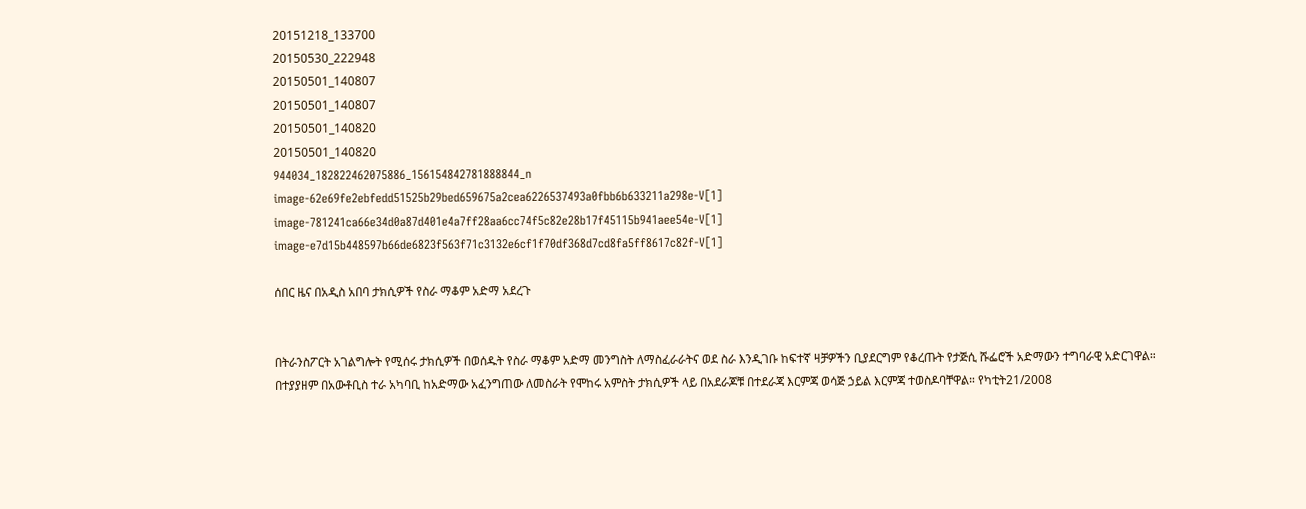20151218_133700
20150530_222948
20150501_140807
20150501_140807
20150501_140820
20150501_140820
944034_182822462075886_156154842781888844_n
image-62e69fe2ebfedd51525b29bed659675a2cea6226537493a0fbb6b633211a298e-V[1]
image-781241ca66e34d0a87d401e4a7ff28aa6cc74f5c82e28b17f45115b941aee54e-V[1]
image-e7d15b448597b66de6823f563f71c3132e6cf1f70df368d7cd8fa5ff8617c82f-V[1]

ሰበር ዜና በአዲስ አበባ ታክሲዎች የስራ ማቆም አድማ አደረጉ


በትራንስፖርት አገልግሎት የሚሰሩ ታክሲዎች በወሰዱት የስራ ማቆም አድማ መንግስት ለማስፈራራትና ወደ ስራ እንዲገቡ ከፍተኛ ዛቻዎችን ቢያደርግም የቆረጡት የታጅሲ ሹፌሮች አድማውን ተግባራዊ አድርገዋል።
በተያያዘም በአውቶቢስ ተራ አካባቢ ከአድማው አፈንግጠው ለመስራት የሞከሩ አምስት ታክሲዎች ላይ በአደራጆቹ በተደራጃ እርምጃ ወሳጅ ኃይል እርምጃ ተወስዶባቸዋል። የካቲት21/2008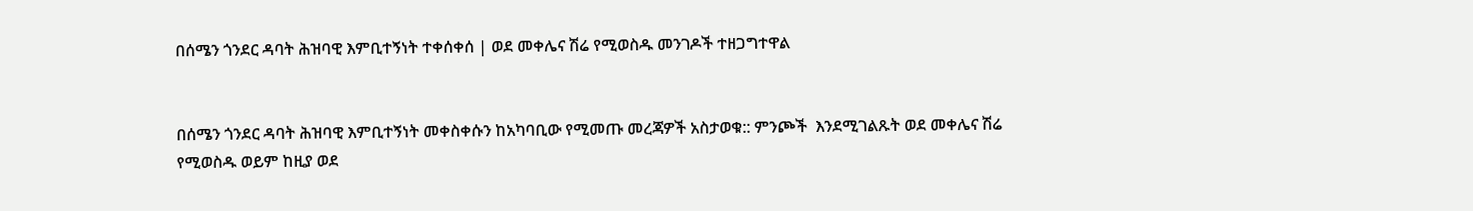በሰሜን ጎንደር ዳባት ሕዝባዊ እምቢተኝነት ተቀሰቀሰ | ወደ መቀሌና ሽሬ የሚወስዱ መንገዶች ተዘጋግተዋል


በሰሜን ጎንደር ዳባት ሕዝባዊ እምቢተኝነት መቀስቀሱን ከአካባቢው የሚመጡ መረጃዎች አስታወቁ:: ምንጮች  እንደሚገልጹት ወደ መቀሌና ሽሬ የሚወስዱ ወይም ከዚያ ወደ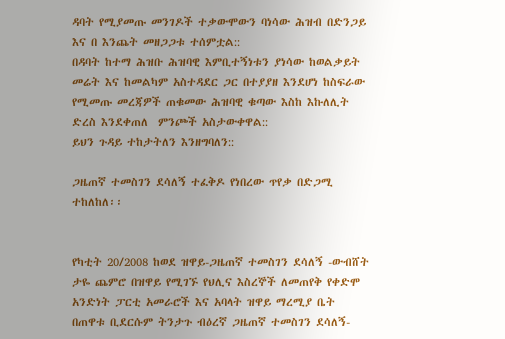ዳባት የሚያመጡ መንገዶች ተቃውሞውን ባነሳው ሕዝብ በድንጋይ እና በ እንጨት መዘጋጋቱ ተሰምቷል::
በዳባት ከተማ ሕዝቡ ሕዝባዊ እምቢተኝነቱን ያነሳው ከወልቃይት መሬት እና ከመልካም አስተዳደር ጋር በተያያዘ እንደሆነ ከስፍራው የሚመጡ መረጃዎች ጠቁመው ሕዝባዊ ቁጣው እስከ እኩለሊት ድረስ እንደቀጠለ  ምንጮች አስታውቀዋል::
ይህን ጉዳይ ተከታትለን እንዘግባለን::

ጋዜጠኛ ተመስገን ደሳለኝ ተፈቅዶ የነበረው ጥየቃ በድጋሚ ተከለከለ፡፡


የካቲት 20/2008 ከወደ ዝዋይ-ጋዜጠኛ ተመስገን ደሳለኝ -ውብሸት ታዬ ጨምሮ በዝዋይ የሚገኙ የህሊና እስረኞች ለመጠየቅ የቀድሞ አንድነት ፓርቲ አመራሮች እና አባላት ዝዋይ ማረሚያ ቤት በጠዋቱ ቢደርሱም ትንታጉ ብዕረኛ ጋዜጠኛ ተመስገን ደሳለኝ-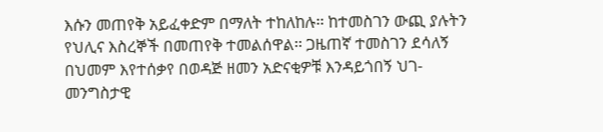እሱን መጠየቅ አይፈቀድም በማለት ተከለከሉ፡፡ ከተመስገን ውጪ ያሉትን የህሊና እስረኞች በመጠየቅ ተመልሰዋል፡፡ ጋዜጠኛ ተመስገን ደሳለኝ በህመም እየተሰቃየ በወዳጅ ዘመን አድናቂዎቹ እንዳይጎበኝ ህገ-መንግስታዊ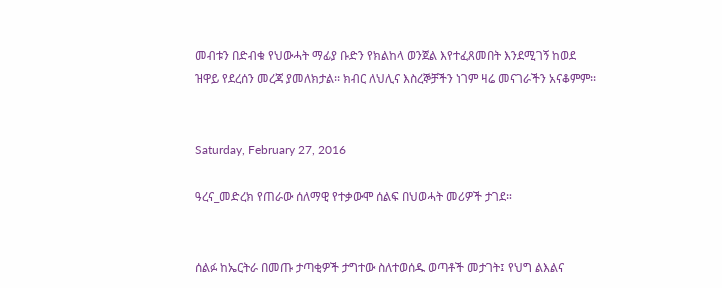መብቱን በድብቁ የህውሓት ማፊያ ቡድን የክልከላ ወንጀል እየተፈጸመበት እንደሚገኝ ከወደ ዝዋይ የደረሰን መረጃ ያመለክታል፡፡ ክብር ለህሊና እስረኞቻችን ነገም ዛሬ መናገራችን አናቆምም፡፡


Saturday, February 27, 2016

ዓረና_መድረክ የጠራው ሰለማዊ የተቃውሞ ሰልፍ በህወሓት መሪዎች ታገደ።


ሰልፉ ከኤርትራ በመጡ ታጣቂዎች ታግተው ስለተወሰዱ ወጣቶች መታገት፤ የህግ ልእልና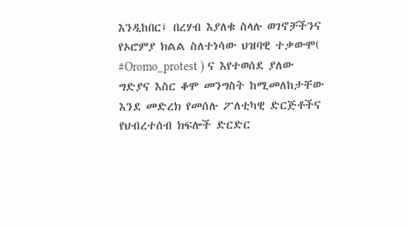እንዲከበር፤ በረሃብ እያለቁ ስላሉ ወገኖቻችንና የኦሮምያ ክልል ስለተነሳው ህዝባዊ ተቃውሞ( #Oromo_protest ) ና እየተወሰደ ያለው ግድያና እስር ቆሞ መንግስት ከሚመለከታቸው እንደ መድረክ የመሰሉ ፖለቲካዊ ድርጅቶችና የህብረተሰብ ክፍሎች ድርድር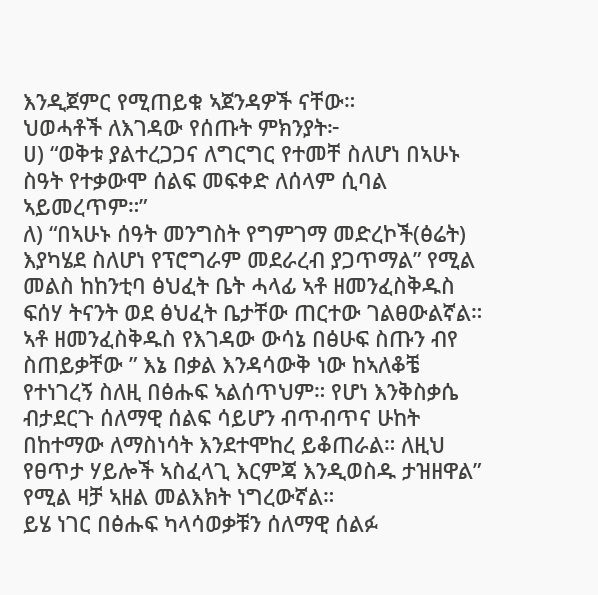እንዲጀምር የሚጠይቁ ኣጀንዳዎች ናቸው።
ህወሓቶች ለእገዳው የሰጡት ምክንያት፦
ሀ) “ወቅቱ ያልተረጋጋና ለግርግር የተመቸ ስለሆነ በኣሁኑ ስዓት የተቃውሞ ሰልፍ መፍቀድ ለሰላም ሲባል ኣይመረጥም።”
ለ) “በኣሁኑ ሰዓት መንግስት የግምገማ መድረኮች(ፅሬት) እያካሄደ ስለሆነ የፕሮግራም መደራረብ ያጋጥማል” የሚል መልስ ከከንቲባ ፅህፈት ቤት ሓላፊ ኣቶ ዘመንፈስቅዱስ ፍሰሃ ትናንት ወደ ፅህፈት ቤታቸው ጠርተው ገልፀውልኛል።
ኣቶ ዘመንፈስቅዱስ የእገዳው ውሳኔ በፅሁፍ ስጡን ብየ ስጠይቃቸው ” እኔ በቃል እንዳሳውቅ ነው ከኣለቆቼ የተነገረኝ ስለዚ በፅሑፍ ኣልሰጥህም። የሆነ እንቅስቃሴ ብታደርጉ ሰለማዊ ሰልፍ ሳይሆን ብጥብጥና ሁከት በከተማው ለማስነሳት እንደተሞከረ ይቆጠራል። ለዚህ የፀጥታ ሃይሎች ኣስፈላጊ እርምጃ እንዲወስዱ ታዝዘዋል” የሚል ዛቻ ኣዘል መልእክት ነግረውኛል።
ይሄ ነገር በፅሑፍ ካላሳወቃቹን ሰለማዊ ሰልፉ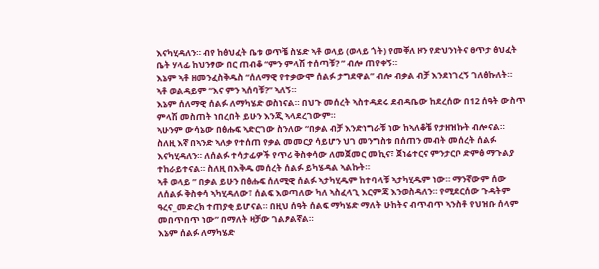እናካሂዳለን። ብየ ከፅህፈት ቤቱ ወጥቼ ስሄድ ኣቶ ወላይ (ወላይ ጎት) የመቐለ ዞን የድህንነትና ፀጥታ ፅህፈት ቤት ሃላፊ ከህንፃው በር ጠብቆ “ምን ምላሽ ተሰጣቹ? ” ብሎ ጠየቀኝ።
እኔም ኣቶ ዘመንፈስቅዱስ “ሰለማዊ የተቃውሞ ሰልፉ ታግደዋል” ብሎ ብቃል ብቻ እንደነገረኝ ገለፅኩለት።
ኣቶ ወልዳይም “እና ምን ኣሰባቹ?” ኣለኝ።
እኔም ሰለማዊ ሰልፉ ለማካሄድ ወስነናል። በህጉ መሰረት ኣስተዳደሩ ደብዳቤው ከደረሰው በ12 ሰዓት ውስጥ ምላሽ መስጠት ነበረበት ይሁን እንጂ ኣላደረገውም።
ኣሁንም ውሳኔው በፅሑፍ ኣድርገው ስንለው “በቃል ብቻ እንድነግራቹ ነው ከኣለቆቼ የታዘዝኩት ብሎናል።
ስለዚ እኛ በኣንድ ኣለቃ የተሰጠ የቃል መመርያ ሳይሆን ህገ መንግስቱ በሰጠን መብት መሰረት ሰልፉ እናካሂዳለን። ለሰልፉ ተሳታፊዎች የጥሪ ቅስቀሳው ለመጀመር መኪና፣ ጀነሬተርና ምንታርቦ ድምፅ ማጉልያ ተከራይተናል። ስለዚ በእቅዱ መሰረት ሰልፉ ይካሄዳል ኣልኩት።
ኣቶ ወላይ ” በቃል ይሁን በፅሑፍ ሰለሚዊ ሰልፉ ኣታካሂዱም ከተባላቹ ኣታካሂዱም ነው። ማንኛውም ሰው ለሰልፉ ቅስቀሳ ኣካሂዳለው፣ ሰልፍ እወጣለው ካለ ኣስፈላጊ እርምጃ እንወስዳለን። የሚደርሰው ጉዳትም ዓረና_መድረክ ተጠያቂ ይሆናል። በዚህ ሰዓት ሰልፍ ማካሄድ ማለት ሁከትና ብጥብጥ ኣንስቶ የህዝቡ ሰላም መበጥበጥ ነው” በማለት ዛቻው ገልፆልኛል።
እኔም ሰልፉ ለማካሄድ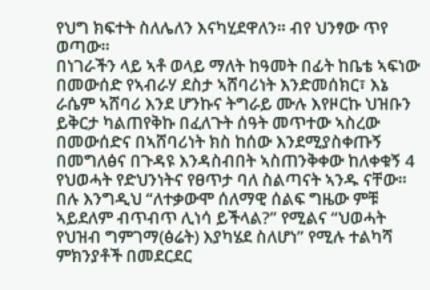የህግ ክፍተት ስለሌለን እናካሂደዋለን። ብየ ህንፃው ጥየ ወጣው።
በነገራችን ላይ ኣቶ ወላይ ማለት ከዓመት በፊት ከቤቴ ኣፍነው በመውሰድ የኣብራሃ ደስታ ኣሸባሪነት እንድመሰክር፣ እኔ ራሴም ኣሸባሪ እንደ ሆንኩና ትግራይ ሙሉ እየዞርኩ ህዝቡን ይቅርታ ካልጠየቅኩ በፈለጉት ሰዓት መጥተው ኣስረው በመውሰድና በኣሸባሪነት ክስ ከሰው እንደሚያስቀጡኝ በመግለፅና በጉዳዩ እንዳስብበት ኣስጠንቅቀው ከለቀቁኝ 4 የህወሓት የድህንነትና የፀጥታ ባለ ስልጣናት ኣንዱ ናቸው።
በሉ እንግዲህ “ለተቃውሞ ሰለማዊ ሰልፍ ግዜው ምቹ ኣይደለም ብጥብጥ ሊነሳ ይችላል?” የሚልና “ህወሓት የህዝብ ግምገማ(ፅሬት) እያካሄደ ስለሆነ” የሚሉ ተልካሻ ምክንያቶች በመደርደር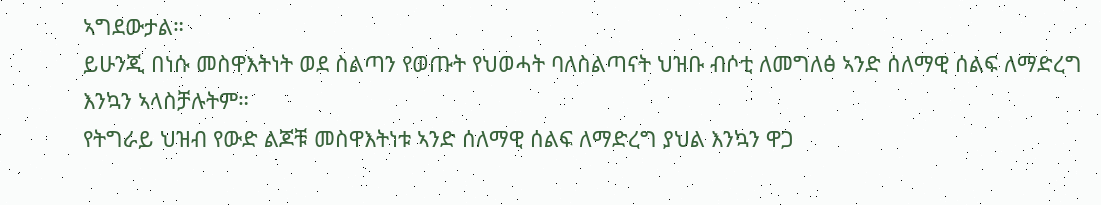ኣግደውታል።
ይሁንጂ በነሱ መስዋእትነት ወደ ስልጣን የወጡት የህወሓት ባለስልጣናት ህዝቡ ብሶቲ ለመግለፅ ኣንድ ሰለማዊ ሰልፍ ለማድረግ እንኳን ኣላስቻሉትም።
የትግራይ ህዝብ የውድ ልጆቹ መስዋእትነቱ ኣንድ ሰለማዊ ሰልፍ ለማድረግ ያህል እንኳን ዋጋ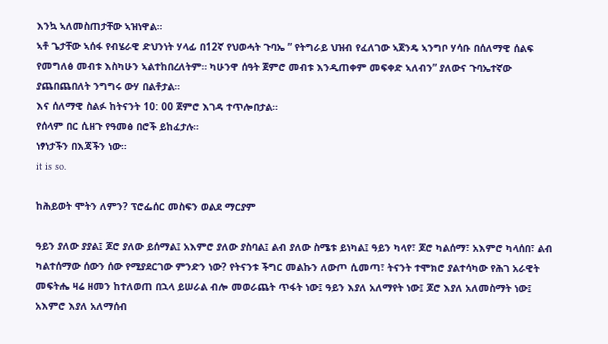እንኳ ኣለመስጠታቸው ኣዝነዋል።
ኣቶ ጌታቸው ኣሰፋ የብሄራዊ ድህንነት ሃላፊ በ12ኛ የህወሓት ጉባኤ ” የትግራይ ህዝብ የፈለገው ኣጀንዴ ኣንግቦ ሃሳቡ በሰለማዊ ሰልፍ የመግለፅ መብቱ እስካሁን ኣልተከበረለትም። ካሁንዋ ሰዓት ጀምሮ መብቱ እንዲጠቀም መፍቀድ ኣለብን” ያለውና ጉባኤተኛው ያጨበጨበለት ንግግሩ ውሃ በልቶታል።
እና ሰለማዊ ስልፉ ከትናንት 10: 00 ጀምሮ እገዳ ተጥሎበታል።
የሰላም በር ሲዘጉ የዓመፅ በሮች ይከፈታሉ።
ነፃነታችን በእጃችን ነው።
it is so.

ከሕይወት ሞትን ለምን? ፕሮፌሰር መስፍን ወልደ ማርያም

ዓይን ያለው ያያል፤ ጆሮ ያለው ይሰማል፤ አእምሮ ያለው ያስባል፤ ልብ ያለው ስሜቱ ይነካል፤ ዓይን ካላየ፣ ጆሮ ካልሰማ፣ አእምሮ ካላሰበ፣ ልብ ካልተሰማው ሰውን ሰው የሚያደርገው ምንድን ነው? የትናንቱ ችግር መልኩን ለውጦ ሲመጣ፣ ትናንት ተሞክሮ ያልተሳካው የሕገ አራዊት መፍትሔ ዛሬ ዘመን ከተለወጠ በኋላ ይሠራል ብሎ መወራጨት ጥፋት ነው፤ ዓይን እያለ አለማየት ነው፤ ጆሮ እያለ አለመስማት ነው፤ አእምሮ እያለ አለማሰብ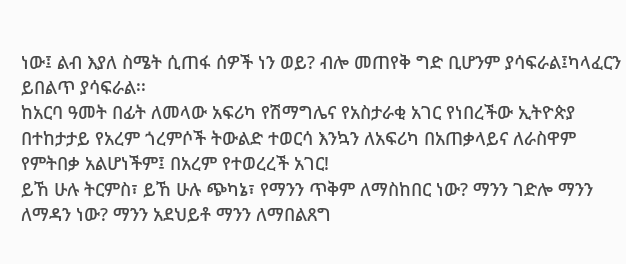ነው፤ ልብ እያለ ስሜት ሲጠፋ ሰዎች ነን ወይ? ብሎ መጠየቅ ግድ ቢሆንም ያሳፍራል፤ካላፈርን ይበልጥ ያሳፍራል፡፡
ከአርባ ዓመት በፊት ለመላው አፍሪካ የሽማግሌና የአስታራቂ አገር የነበረችው ኢትዮጵያ በተከታታይ የአረም ጎረምሶች ትውልድ ተወርሳ እንኳን ለአፍሪካ በአጠቃላይና ለራስዋም የምትበቃ አልሆነችም፤ በአረም የተወረረች አገር!
ይኸ ሁሉ ትርምስ፣ ይኸ ሁሉ ጭካኔ፣ የማንን ጥቅም ለማስከበር ነው? ማንን ገድሎ ማንን ለማዳን ነው? ማንን አደህይቶ ማንን ለማበልጸግ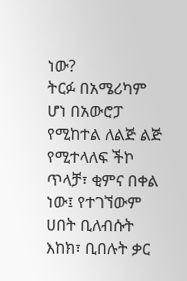ነው?
ትርፉ በአሜሪካም ሆነ በአውሮፓ የሚከተል ለልጅ ልጅ የሚተላለፍ ችኮ ጥላቻ፣ ቂምና በቀል ነው፤ የተገኘውም ሀበት ቢለብሱት እከክ፣ ቢበሉት ቃር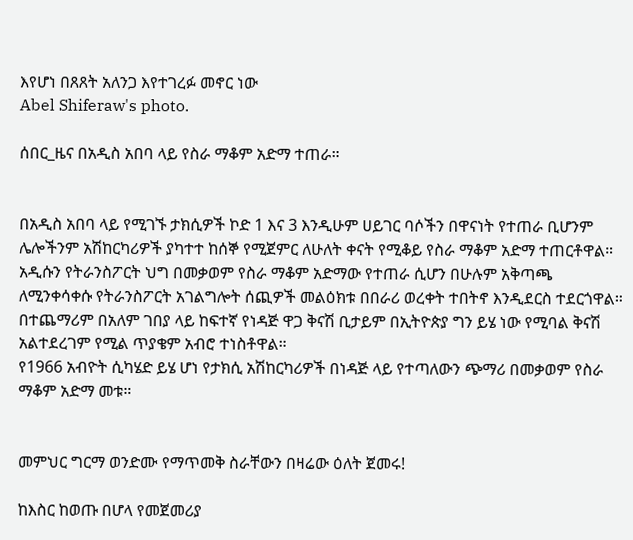እየሆነ በጸጸት አለንጋ እየተገረፉ መኖር ነው
Abel Shiferaw's photo.

ሰበር_ዜና በአዲስ አበባ ላይ የስራ ማቆም አድማ ተጠራ።


በአዲስ አበባ ላይ የሚገኙ ታክሲዎች ኮድ 1 እና 3 እንዲሁም ሀይገር ባሶችን በዋናነት የተጠራ ቢሆንም ሌሎችንም አሽከርካሪዎች ያካተተ ከሰኞ የሚጀምር ለሁለት ቀናት የሚቆይ የስራ ማቆም አድማ ተጠርቶዋል።
አዲሱን የትራንስፖርት ህግ በመቃወም የስራ ማቆም አድማው የተጠራ ሲሆን በሁሉም አቅጣጫ ለሚንቀሳቀሱ የትራንስፖርት አገልግሎት ሰጪዎች መልዕክቱ በበራሪ ወረቀት ተበትኖ እንዲደርስ ተደርጎዋል። በተጨማሪም በአለም ገበያ ላይ ከፍተኛ የነዳጅ ዋጋ ቅናሽ ቢታይም በኢትዮጵያ ግን ይሄ ነው የሚባል ቅናሽ አልተደረገም የሚል ጥያቄም አብሮ ተነስቶዋል።
የ1966 አብዮት ሲካሄድ ይሄ ሆነ የታክሲ አሽከርካሪዎች በነዳጅ ላይ የተጣለውን ጭማሪ በመቃወም የስራ ማቆም አድማ መቱ።


መምህር ግርማ ወንድሙ የማጥመቅ ስራቸውን በዛሬው ዕለት ጀመሩ!

ከእስር ከወጡ በሆላ የመጀመሪያ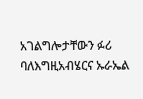አገልግሎታቸውን ፉሪ ባለእግዚአብሄርና ኡራኤል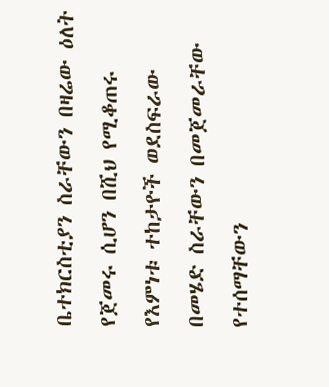ቤተክርስቲያን ስራቸውን በዛሬው ዕለት የጀመሩ ሲሆን በሺህ የሚቆጠሩ የእምነቱ ተከታዮች ወደስፍራው በመሄድ ስራቸውን በመጀመራቸው የተሰማቸውን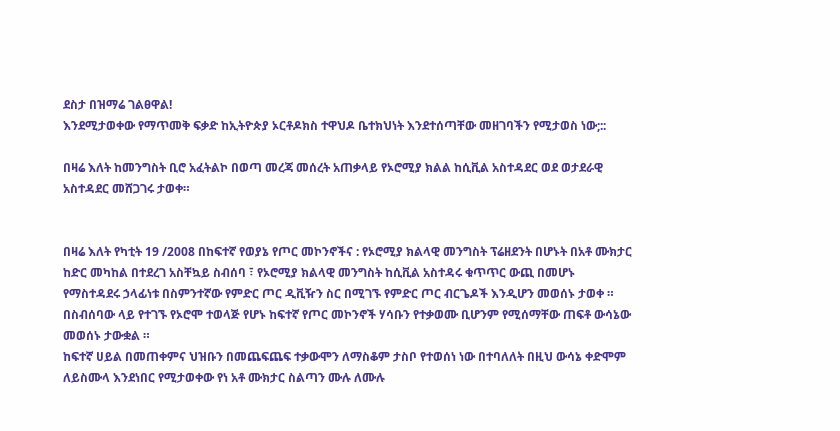ደስታ በዝማሬ ገልፀዋል!
እንደሚታወቀው የማጥመቅ ፍቃድ ከኢትዮጵያ ኦርቶዶክስ ተዋህዶ ቤተክህነት እንደተሰጣቸው መዘገባችን የሚታወስ ነው;::

በዛሬ እለት ከመንግስት ቢሮ አፈትልኮ በወጣ መረጃ መሰረት አጠቃላይ የኦሮሚያ ክልል ከሲቪል አስተዳደር ወደ ወታደራዊ አስተዳደር መሸጋገሩ ታወቀ።


በዛሬ እለት የካቲት 19 /2008 በከፍተኛ የወያኔ የጦር መኮንኖችና : የኦሮሚያ ክልላዊ መንግስት ፕሬዘደንት በሆኑት በአቶ ሙክታር ከድር መካከል በተደረገ አስቸኳይ ስብሰባ ፣ የኦሮሚያ ክልላዊ መንግስት ከሲቪል አስተዳሩ ቁጥጥር ውጪ በመሆኑ የማስተዳደሩ ኃላፊነቱ በስምንተኛው የምድር ጦር ዲቪዥን ስር በሚገኙ የምድር ጦር ብርጌዶች እንዲሆን መወሰኑ ታወቀ ።
በስብሰባው ላይ የተገኙ የኦሮሞ ተወላጅ የሆኑ ከፍተኛ የጦር መኮንኖች ሃሳቡን የተቃወሙ ቢሆንም የሚሰማቸው ጠፍቶ ውሳኔው መወሰኑ ታውቋል ።
ከፍተኛ ሀይል በመጠቀምና ህዝቡን በመጨፍጨፍ ተቃውሞን ለማስቆም ታስቦ የተወሰነ ነው በተባለለት በዚህ ውሳኔ ቀድሞም ለይስሙላ እንደነበር የሚታወቀው የነ አቶ ሙክታር ስልጣን ሙሉ ለሙሉ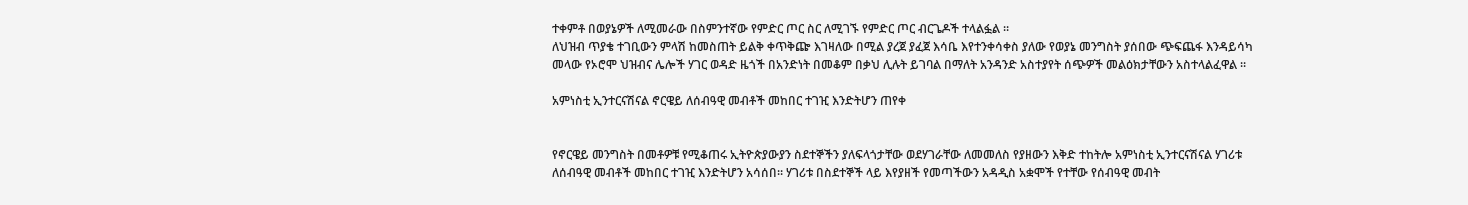ተቀምቶ በወያኔዎች ለሚመራው በስምንተኛው የምድር ጦር ስር ለሚገኙ የምድር ጦር ብርጌዶች ተላልፏል ።
ለህዝብ ጥያቄ ተገቢውን ምላሽ ከመስጠት ይልቅ ቀጥቅጬ እገዛለው በሚል ያረጀ ያፈጀ እሳቤ እየተንቀሳቀስ ያለው የወያኔ መንግስት ያሰበው ጭፍጨፋ እንዳይሳካ መላው የኦሮሞ ህዝብና ሌሎች ሃገር ወዳድ ዜጎች በአንድነት በመቆም በቃህ ሊሉት ይገባል በማለት አንዳንድ አስተያየት ሰጭዎች መልዕክታቸውን አስተላልፈዋል ።

አምነስቲ ኢንተርናሽናል ኖርዌይ ለሰብዓዊ መብቶች መከበር ተገዢ እንድትሆን ጠየቀ


የኖርዌይ መንግስት በመቶዎቹ የሚቆጠሩ ኢትዮጵያውያን ስደተኞችን ያለፍላጎታቸው ወደሃገራቸው ለመመለስ የያዘውን እቅድ ተከትሎ አምነስቲ ኢንተርናሽናል ሃገሪቱ ለሰብዓዊ መብቶች መከበር ተገዢ እንድትሆን አሳሰበ። ሃገሪቱ በስደተኞች ላይ እየያዘች የመጣችውን አዳዲስ አቋሞች የተቸው የሰብዓዊ መብት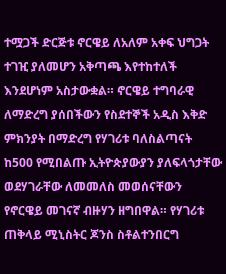ተሟጋች ድርጅቱ ኖርዌይ ለአለም አቀፍ ህግጋት ተገዢ ያለመሆን አቅጣጫ እየተከተለች እንደሆነም አስታውቋል። ኖርዌይ ተግባራዊ ለማድረግ ያሰበችውን የስደተኞች አዲስ እቅድ ምክንያት በማድረግ የሃገሪቱ ባለስልጣናት ከ500 የሚበልጡ ኢትዮጵያውያን ያለፍላጎታቸው ወደሃገራቸው ለመመለስ መወሰናቸውን የኖርዌይ መገናኛ ብዙሃን ዘግበዋል። የሃገሪቱ ጠቅላይ ሚኒስትር ጆንስ ስቶልተንበርግ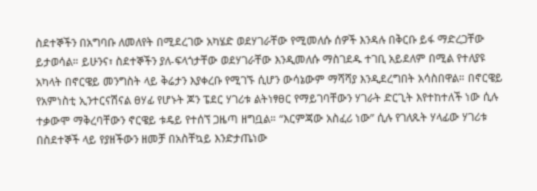ስደተኞችን በአግባቡ ለመለየት በሚደረገው አካሄድ ወደሃገራቸው የሚመለሱ ሰዎች እንዳሉ በቅርቡ ይፋ ማድረጋቸው ይታወሳል። ይሁንና፣ ስደተኞችን ያለ-ፍላጎታቸው ወደሃገራቸው እንዲመለሱ ማስገደዱ ተገቢ አይደለም በሚል የተለያዩ አካላት በኖርዌይ መንግስት ላይ ቅሬታን እያቀረቡ የሚገኙ ሲሆን ውሳኔውም ማሻሻያ እንዲደረግበት አሳስበዋል። በኖርዌይ የአምነስቲ ኢንተርናሽናል ፀሃፊ የሆኑት ጆን ፔደር ሃገሪቱ ልትነፃፀር የማይገባቸውን ሃገራት ድርጊት እየተከተለች ነው ሲሉ ተቃውሞ ማቅረባቸውን ኖርዌይ ቱዴይ የተሰኘ ጋዜጣ ዘግቧል። “እርምጃው አስፈሪ ነው” ሲሉ የገለጹት ሃላፊው ሃገሪቱ በስደተኞች ላይ የያዘችውን ዘመቻ በአስቸኳይ እንድታጤነው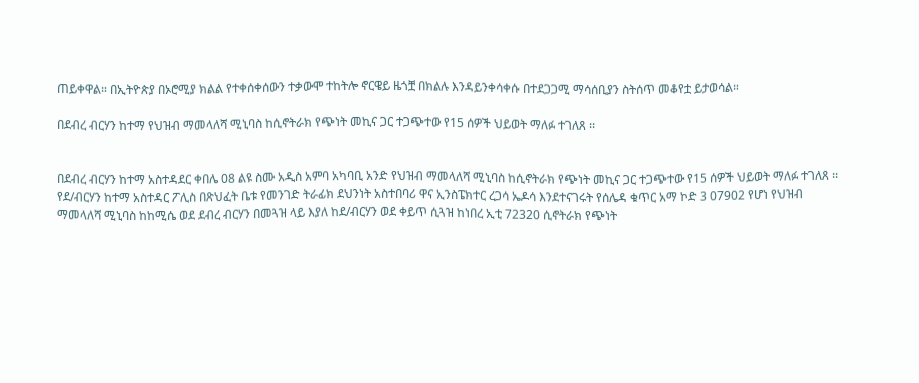ጠይቀዋል። በኢትዮጵያ በኦሮሚያ ክልል የተቀሰቀሰውን ተቃውሞ ተከትሎ ኖርዌይ ዜጎቿ በክልሉ እንዳይንቀሳቀሱ በተደጋጋሚ ማሳሰቢያን ስትሰጥ መቆየቷ ይታወሳል።

በደብረ ብርሃን ከተማ የህዝብ ማመላለሻ ሚኒባስ ከሲኖትራክ የጭነት መኪና ጋር ተጋጭተው የ15 ሰዎች ህይወት ማለፉ ተገለጸ ፡፡


በደብረ ብርሃን ከተማ አስተዳደር ቀበሌ 08 ልዩ ስሙ አዲስ አምባ አካባቢ አንድ የህዝብ ማመላለሻ ሚኒባስ ከሲኖትራክ የጭነት መኪና ጋር ተጋጭተው የ15 ሰዎች ህይወት ማለፉ ተገለጸ ፡፡
የደ/ብርሃን ከተማ አስተዳር ፖሊስ በጽህፈት ቤቱ የመንገድ ትራፊክ ደህንነት አስተበባሪ ዋና ኢንስፔክተር ረጋሳ ኤዶሳ እንደተናገሩት የሰሌዳ ቁጥር አማ ኮድ 3 07902 የሆነ የህዝብ ማመላለሻ ሚኒባስ ከከሚሴ ወደ ደብረ ብርሃን በመጓዝ ላይ እያለ ከደ/ብርሃን ወደ ቀይጥ ሲጓዝ ከነበረ ኢቲ 72320 ሲኖትራክ የጭነት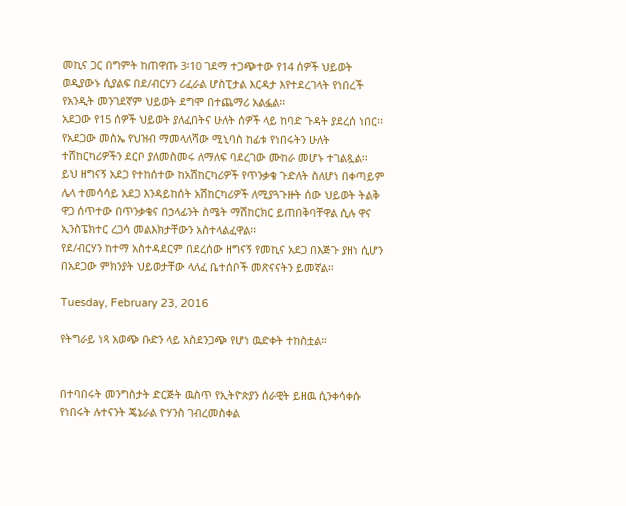መኪና ጋር በግምት ከጠዋጡ 3፡10 ገደማ ተጋጭተው የ14 ሰዎች ህይወት ወዲያውኑ ሲያልፍ በደ/ብርሃን ሪፈራል ሆስፒታል እርዳታ እየተደረገላት የነበረች የአንዲት መንገደኛም ህይወት ደግሞ በተጨማሪ አልፏል፡፡
አደጋው የ15 ሰዎች ህይወት ያለፈበትና ሁለት ሰዎች ላይ ከባድ ጉዳት ያደረሰ ነበር፡፡ የአደጋው መስኤ የህዝብ ማመላለሻው ሚኒባስ ከፊቱ የነበሩትን ሁለት ተሸከርካሪዎችን ደርቦ ያለመስመሩ ለማለፍ ባደረገው ሙከራ መሆኑ ተገልጿል፡፡
ይህ ዘግናኝ አደጋ የተከሰተው ከአሽከርካሪዎች የጥንቃቄ ጉድለት ስለሆነ በቀጣይም ሌላ ተመሳሳይ አደጋ እንዳይከሰት አሽከርካሪዎች ለሚያጓጉዙት ሰው ህይወት ትልቅ ዋጋ ሰጥተው በጥንቃቄና በኃላፊንት ስሜት ማሽከርክር ይጠበቅባቸዋል ሲሉ ዋና ኢንስፔክተር ረጋሳ መልእክታቸውን አስተላልፈዋል፡፡
የደ/ብርሃን ከተማ አስተዳደርም በደረሰው ዘግናኝ የመኪና አደጋ በእጅጉ ያዘነ ሲሆን በአደጋው ምክንያት ህይወታቸው ላለፈ ቤተሰቦች መጽናናትን ይመኛል፡፡

Tuesday, February 23, 2016

የትግራይ ነጻ አወጭ ቡድን ላይ አስደንጋጭ የሆነ ዉድቀት ተከስቷል።


በተባበሩት መንግስታት ድርጅት ዉስጥ የኢትዮጵያን ሰራዊት ይዘዉ ሲንቀሳቀሱ የነበሩት ሉተናንት ጄኔራል ዮሃንስ ገብረመስቀል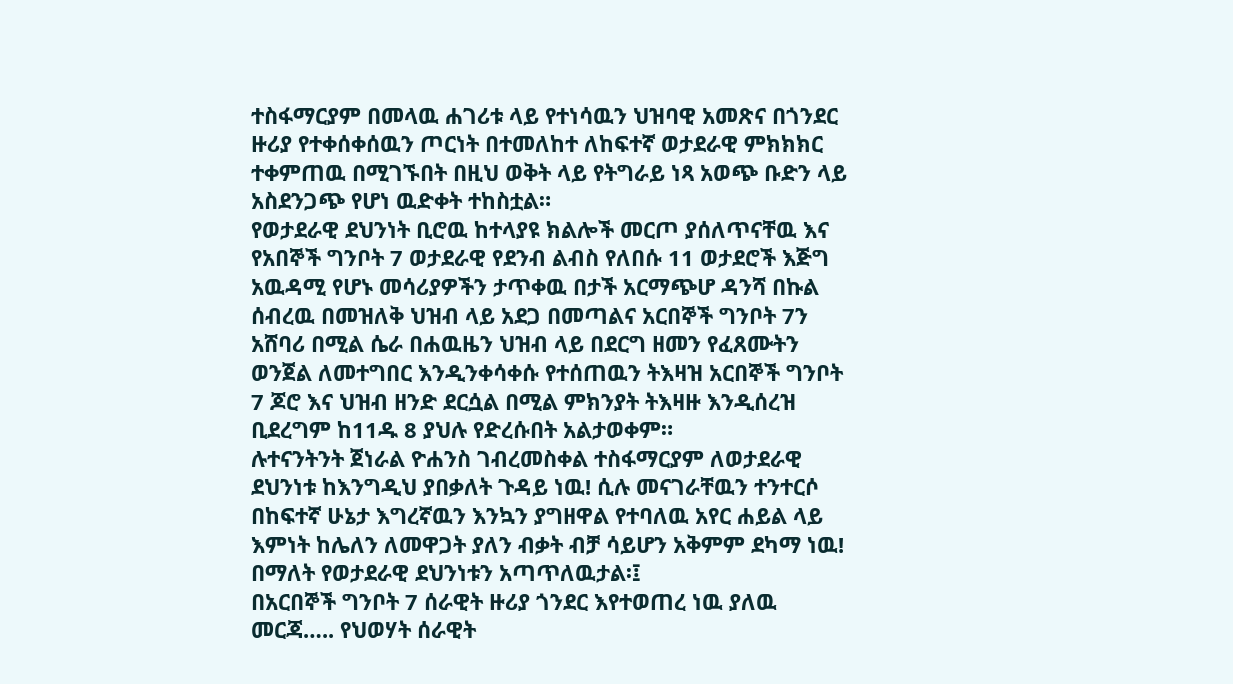ተስፋማርያም በመላዉ ሐገሪቱ ላይ የተነሳዉን ህዝባዊ አመጽና በጎንደር ዙሪያ የተቀሰቀሰዉን ጦርነት በተመለከተ ለከፍተኛ ወታደራዊ ምክክክር ተቀምጠዉ በሚገኙበት በዚህ ወቅት ላይ የትግራይ ነጻ አወጭ ቡድን ላይ አስደንጋጭ የሆነ ዉድቀት ተከስቷል።
የወታደራዊ ደህንነት ቢሮዉ ከተላያዩ ክልሎች መርጦ ያሰለጥናቸዉ እና የአበኞች ግንቦት 7 ወታደራዊ የደንብ ልብስ የለበሱ 11 ወታደሮች እጅግ አዉዳሚ የሆኑ መሳሪያዎችን ታጥቀዉ በታች አርማጭሆ ዳንሻ በኩል ሰብረዉ በመዝለቅ ህዝብ ላይ አደጋ በመጣልና አርበኞች ግንቦት 7ን አሸባሪ በሚል ሴራ በሐዉዜን ህዝብ ላይ በደርግ ዘመን የፈጸሙትን ወንጀል ለመተግበር እንዲንቀሳቀሱ የተሰጠዉን ትእዛዝ አርበኞች ግንቦት 7 ጆሮ እና ህዝብ ዘንድ ደርሷል በሚል ምክንያት ትእዛዙ እንዲሰረዝ ቢደረግም ከ11ዱ 8 ያህሉ የድረሱበት አልታወቀም።
ሉተናንትንት ጀነራል ዮሐንስ ገብረመስቀል ተስፋማርያም ለወታደራዊ ደህንነቱ ከእንግዲህ ያበቃለት ጉዳይ ነዉ! ሲሉ መናገራቸዉን ተንተርሶ በከፍተኛ ሁኔታ እግረኛዉን እንኳን ያግዘዋል የተባለዉ አየር ሐይል ላይ እምነት ከሌለን ለመዋጋት ያለን ብቃት ብቻ ሳይሆን አቅምም ደካማ ነዉ! በማለት የወታደራዊ ደህንነቱን አጣጥለዉታል፡፤
በአርበኞች ግንቦት 7 ሰራዊት ዙሪያ ጎንደር እየተወጠረ ነዉ ያለዉ መርጃ….. የህወሃት ሰራዊት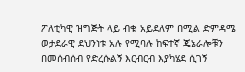ፖለቲካዊ ዝግጅት ላይ ብቁ አይደለም በሚል ድምዳሜ ወታደራዊ ደህንነቱ አሉ የሚባሉ ከፍተኛ ጄኔራሎቹን በመሰብሰብ የድረሱልኝ እርብርብ እያካሄደ ሲገኝ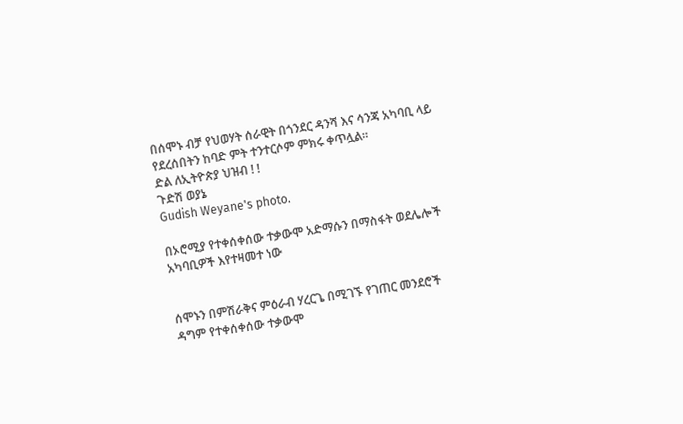በሰሞኑ ብቻ የህወሃት ሰራዊት በጎንደር ዳንሻ እና ሳንጃ አካባቢ ላይ የደረሰበትን ከባድ ምት ተንተርሶም ምክሩ ቀጥሏል።
ድል ለኢትዮጵያ ህዝብ ! !
ጉድሽ ወያኔ
Gudish Weyane's photo.

በኦሮሚያ የተቀሰቀሰው ተቃውሞ አድማሱን በማስፋት ወደሌሎች አካባቢዎች እየተዛመተ ነው


ሰሞኑን በምሽራቅና ምዕራብ ሃረርጌ በሚገኙ የገጠር መንደሮች ዳግም የተቀሰቀሰው ተቃውሞ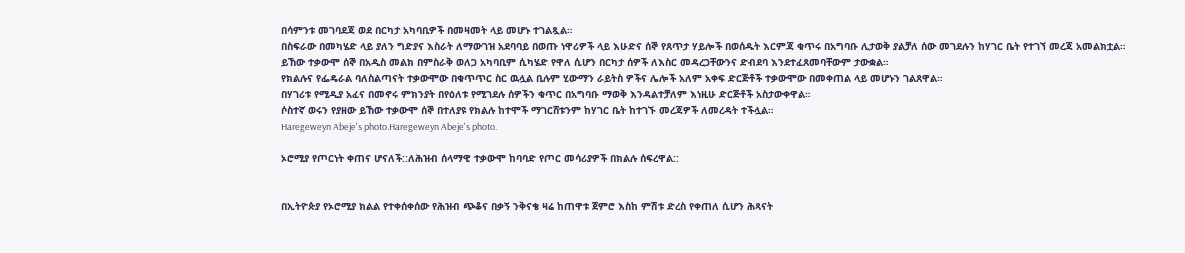በሳምንቱ መገባደጃ ወደ በርካታ አካባቢዎች በመዛመት ላይ መሆኑ ተገልጿል።
በስፍራው በመካሄድ ላይ ያለን ግድያና እስራት ለማውገዝ አደባባይ በወጡ ነዋሪዎች ላይ እሁድና ሰኞ የጸጥታ ሃይሎች በወሰዱት እርምጃ ቁጥሩ በአግባቡ ሊታወቅ ያልቻለ ሰው መገደሉን ከሃገር ቤት የተገኘ መረጃ አመልክቷል።
ይኸው ተቃውሞ ሰኞ በአዲስ መልክ በምስራቅ ወለጋ አካባቢም ሲካሄድ የዋለ ሲሆን በርካታ ሰዎች ለእስር መዳረጋቸውንና ድብደባ እንደተፈጸመባቸውም ታውቋል።
የክልሉና የፌዴራል ባለስልጣናት ተቃውሞው በቁጥጥር ስር ዉሏል ቢሉም ሂውማን ራይትስ ዎችና ሌሎች አለም አቀፍ ድርጅቶች ተቃውሞው በመቀጠል ላይ መሆኑን ገልጸዋል።
በሃገሪቱ የሚዲያ አፈና በመኖሩ ምክንያት በየዕለቱ የሚገደሉ ሰዎችን ቁጥር በአግባቡ ማወቅ እንዳልተቻለም እነዚሁ ድርጅቶች አስታውቀዋል።
ሶስተኛ ወሩን የያዘው ይኸው ተቃውሞ ሰኞ በተለያዩ የክልሉ ከተሞች ማገርሸቱንም ከሃገር ቤት ከተገኙ መረጃዎች ለመረዳት ተችሏል።
Haregeweyn Abeje's photo.Haregeweyn Abeje's photo.

ኦሮሚያ የጦርነት ቀጠና ሆናለች::ለሕዝብ ሰላማዊ ተቃውሞ ከባባድ የጦር መሳሪያዎች በክልሉ ሰፍረዋል::


በኢትዮጵያ የኦሮሚያ ክልል የተቀሰቀሰው የሕዝብ ጭቆና በቃኝ ንቅናቄ ዛሬ ከጠዋቱ ጀምሮ እስከ ምሽቱ ድረስ የቀጠለ ሲሆን ሕጻናት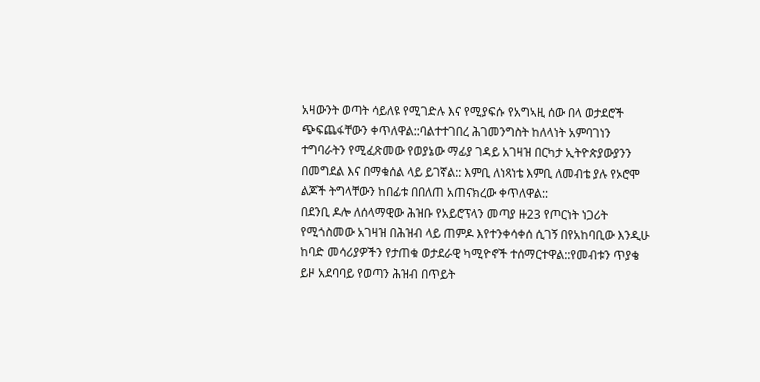አዛውንት ወጣት ሳይለዩ የሚገድሉ እና የሚያፍሱ የአግኣዚ ሰው በላ ወታደሮች ጭፍጨፋቸውን ቀጥለዋል::ባልተተገበረ ሕገመንግስት ከለላነት አምባገነን ተግባራትን የሚፈጽመው የወያኔው ማፊያ ገዳይ አገዛዝ በርካታ ኢትዮጵያውያንን በመግደል እና በማቁሰል ላይ ይገኛል:: እምቢ ለነጻነቴ እምቢ ለመብቴ ያሉ የኦሮሞ ልጆች ትግላቸውን ከበፊቱ በበለጠ አጠናክረው ቀጥለዋል::
በደንቢ ዶሎ ለሰላማዊው ሕዝቡ የአይሮፕላን መጣያ ዙ23 የጦርነት ነጋሪት የሚጎስመው አገዛዝ በሕዝብ ላይ ጠምዶ እየተንቀሳቀሰ ሲገኝ በየአከባቢው እንዲሁ ከባድ መሳሪያዎችን የታጠቁ ወታደራዊ ካሚዮኖች ተሰማርተዋል::የመብቱን ጥያቄ ይዞ አደባባይ የወጣን ሕዝብ በጥይት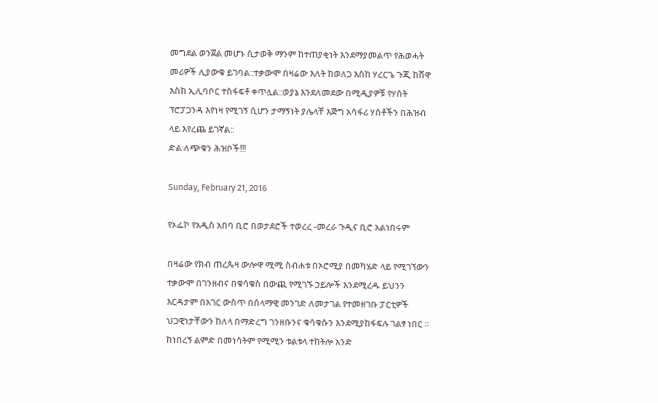መግደል ወንጀል መሆኑ ሲታወቅ ማንም ከተጠያቂነት እንደማያመልጥ የሕወሓት መሪዎች ሊያውቁ ይገባል::ተቃውሞ በዛሬው እለት ከወለጋ እስከ ሃረርጌ ጉጂ ከሸዋ እስክ ኢሊባቦር ተስፋፍቶ ቀጥሏል::ወያኔ እንደለመደው በሚዲያዎቹ የሃሰት ፕሮፓጋንዳ እየነዛ የሚገኝ ሲሆን ታማኝነት ያሌላቸ እጅግ አሳፋሪ ሃሰቶችን በሕዝብ ላይ እየረጨ ይገኛል::
ድል ለጭቁን ሕዝቦች!!!

Sunday, February 21, 2016

የኦፌኮ የአዲስ አበባ ቢሮ በወታደሮች ተወረረ -መረራ ጉዲና ቢሮ አልነበሩም

በዛሬው የክብ ጠረጴዛ ውሎዋ ሚሚ ስብሐቱ በኦሮሚያ በመካሄድ ላይ የሚገኘውን ተቃውሞ በገንዘብና በቁሳቁስ በውጪ የሚገኙ ኃይሎች እንደሚረዱ ይህንን እርዳታም በአገር ውስጥ በሰላማዊ መንገድ ለመታገል የተመዘገቡ ፓርቲዎች ህጋዊነታቸውን ከለላ በማድረግ ገንዘቡንና ቁሳቁሱን እንደሚያከፋፍሉ ገልፃ ነበር ።
ከነበረኝ ልምድ በመነሳትም የሚሚን ቱልቱላ ተከትሎ አንድ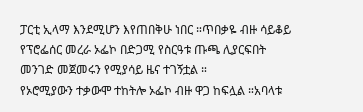ፓርቲ ኢላማ እንደሚሆን እየጠበቅሁ ነበር ።ጥበቃዬ ብዙ ሳይቆይ የፕሮፌሰር መረራ ኦፌኮ በድጋሚ የስርዓቱ ጡጫ ሊያርፍበት መንገድ መጀመሩን የሚያሳይ ዜና ተገኝቷል ።
የኦሮሚያውን ተቃውሞ ተከትሎ ኦፌኮ ብዙ ዋጋ ከፍሏል ።አባላቱ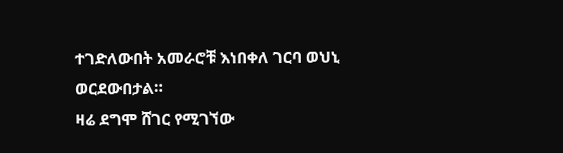ተገድለውበት አመራሮቹ እነበቀለ ገርባ ወህኒ ወርደውበታል።
ዛሬ ደግሞ ሸገር የሚገኘው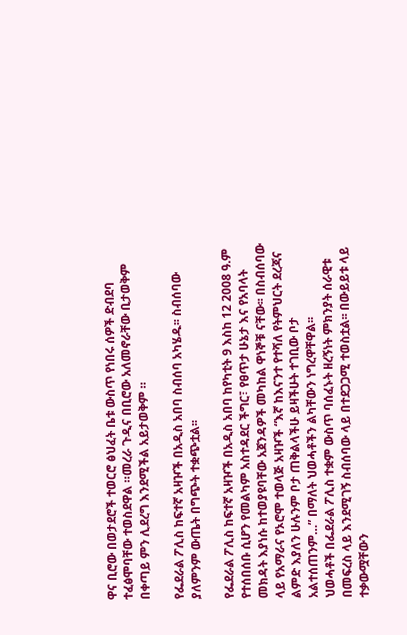ዋና ቢሮው በወታደሮች ተወርሮ ፅህፈት ቤቱ ውስጥ የነበሩ ሰዎች ድብደባ ተፈፅሞባቸው ተወስደዋል ።መረራ ጉዲና በቢሮው አለመኖራቸው ቢታወቅም በቀጣይ ምን ሊደረግ እንደሚችል አይታወቅም ።

የፌደራል ፖሊስ ከፍተኛ አዛዦች በአዲስ አበባ ስብሰባ አካሄዱ፡፡ ስብሰባው ያለምንም ውጤት በግጭት ተቋጭቷል፡፡

የፌደራል ፖሊስ ከፍተኛ አዛዦች በአዲስ አበባ ከየካቲት 9 እስከ 12 2008 ዓ.ም የተሰበሰቡ ሲሆን የመልካም አስተዳደር ችግር፣ የፀጥታ ሁኔታ እና የአባላት መክዳት እያነሱ ከተወያዩባቸው አጀንዳዎች መካከል ዋነኞቹ ናቸው፡፡ በስብሰባው ላይ የአማራና የኦሮሞ ተወላጅ አዛዦች “እኛ ከእናንተ የተሻለ የትምህርት ደረጃና ልምድ እያለን ሁሉንም ቦታ ጠቅልላችሁ ይዛችሁት ተገቢው ቦታ አልተሰጠንም…” በማለት ህወሓቶችን ልካቸውን ነግረዋቸዋል፡፡
ህወሓቶች በፌደራል ፖሊስ ተቋም ውስጥ ባሰፈኑት ዘረኝነት ምክንያት ሰራዊቱ በመፍረስ ላይ እንደሚገኝ ስብሰባው ላይ በተደጋጋሚ ተወስቷል፡፡ በውይይቱ ላይ ተቃውሟቸውን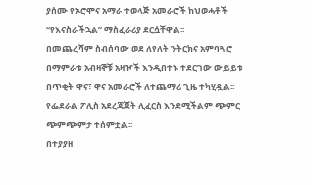ያሰሙ የኦሮሞና አማራ ተወላጅ አመራሮች ከህወሓቶች “የእናስራችኋል” ማስፈራሪያ ደርሷቸዋል፡፡
በመጨረሻም ስብሰባው ወደ ለየለት ንትርክና አምባጓሮ በማምራቱ አብዛኞቹ አዛዦች እንዲበተኑ ተደርገው ውይይቱ በጥቂት ዋና፣ ዋና አመራሮች ለተጨማሪ ጊዜ ተካሂዷል፡፡ የፌደራል ፖሊስ አደረጃጀት ሊፈርስ እንደሚችልም ጭምር ጭምጭምታ ተሰምቷል፡፡
በተያያዘ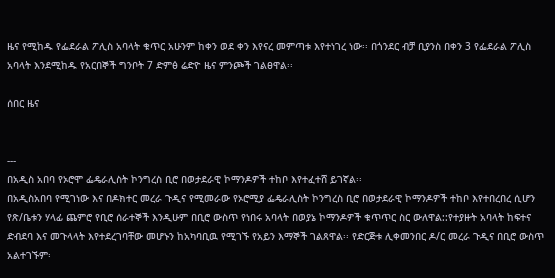ዜና የሚከዱ የፌደራል ፖሊስ አባላት ቁጥር አሁንም ከቀን ወደ ቀን እየናረ መምጣቱ እየተነገረ ነው፡፡ በጎንደር ብቻ ቢያንስ በቀን 3 የፌደራል ፖሊስ አባላት እንደሚከዱ የአርበኞች ግንቦት 7 ድምፅ ሬድዮ ዜና ምንጮች ገልፀዋል፡፡

ሰበር ዜና


---
በአዲስ አበባ የኦሮሞ ፌዴራሊስት ኮንግረስ ቢሮ በወታደራዊ ኮማንዶዎች ተከቦ እየተፈተሸ ይገኛል፡፡
በአዲስአበባ የሚገነው እና በዶክተር መረራ ጉዲና የሚመራው የኦሮሚያ ፌዴራሊስት ኮንግረስ ቢሮ በወታደራዊ ኮማንዶዎች ተከቦ እየተበረበረ ሲሆን የጽ/ቤቱን ሃላፊ ጨምሮ የቢሮ ሰራተኞች እንዲሁም በቢሮ ውስጥ የነበሩ አባላት በወያኔ ኮማንዶዎች ቁጥጥር ስር ውለዋል::የተያዙት አባላት ከፍተና ድብደባ እና መጉላላት እየተደረገባቸው መሆኑን ከአካባቢዉ የሚገኙ የአይን እማኞች ገልጸዋል፡፡ የድርጅቱ ሊቀመንበር ዶ/ር መረራ ጉዲና በቢሮ ውስጥ አልተገኙም፡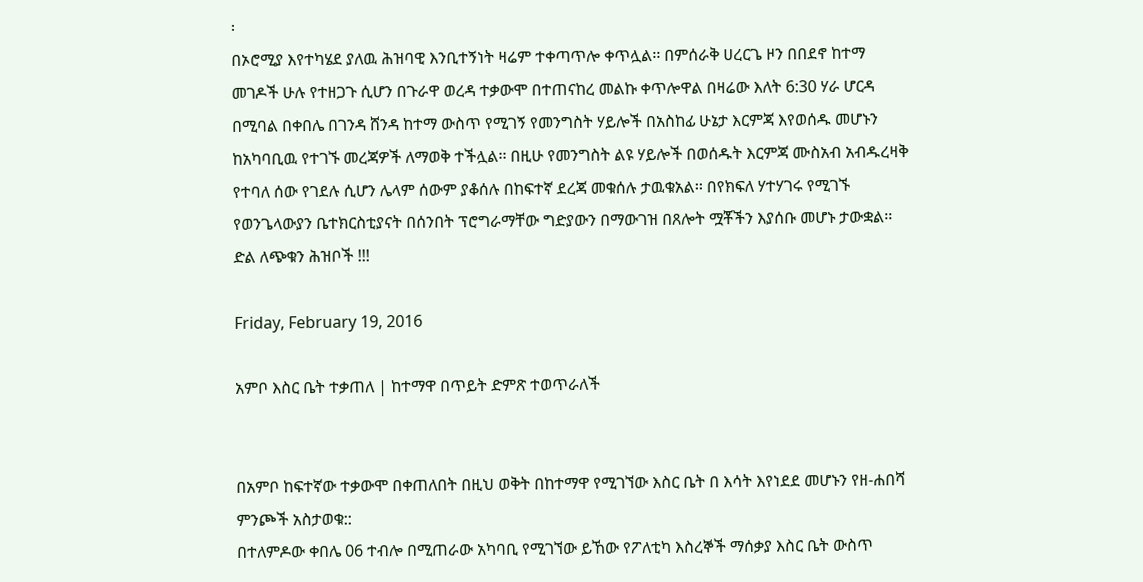፡
በኦሮሚያ እየተካሄደ ያለዉ ሕዝባዊ እንቢተኝነት ዛሬም ተቀጣጥሎ ቀጥሏል፡፡ በምሰራቅ ሀረርጌ ዞን በበደኖ ከተማ መገዶች ሁሉ የተዘጋጉ ሲሆን በጉራዋ ወረዳ ተቃውሞ በተጠናከረ መልኩ ቀጥሎዋል በዛሬው እለት 6:30 ሃራ ሆርዳ በሚባል በቀበሌ በገንዳ ሸንዳ ከተማ ውስጥ የሚገኝ የመንግስት ሃይሎች በአስከፊ ሁኔታ እርምጃ እየወሰዱ መሆኑን ከአካባቢዉ የተገኙ መረጃዎች ለማወቅ ተችሏል፡፡ በዚሁ የመንግስት ልዩ ሃይሎች በወሰዱት እርምጃ ሙስአብ አብዱረዛቅ የተባለ ሰው የገደሉ ሲሆን ሌላም ሰውም ያቆሰሉ በከፍተኛ ደረጃ መቁሰሉ ታዉቁአል፡፡ በየክፍለ ሃተሃገሩ የሚገኙ የወንጌላውያን ቤተክርስቲያናት በሰንበት ፕሮግራማቸው ግድያውን በማውገዝ በጸሎት ሟቾችን እያሰቡ መሆኑ ታውቋል፡፡
ድል ለጭቁን ሕዝቦች !!!

Friday, February 19, 2016

አምቦ እስር ቤት ተቃጠለ | ከተማዋ በጥይት ድምጽ ተወጥራለች


በአምቦ ከፍተኛው ተቃውሞ በቀጠለበት በዚህ ወቅት በከተማዋ የሚገኘው እስር ቤት በ እሳት እየነደደ መሆኑን የዘ-ሐበሻ ምንጮች አስታወቁ::
በተለምዶው ቀበሌ 06 ተብሎ በሚጠራው አካባቢ የሚገኘው ይኸው የፖለቲካ እስረኞች ማሰቃያ እስር ቤት ውስጥ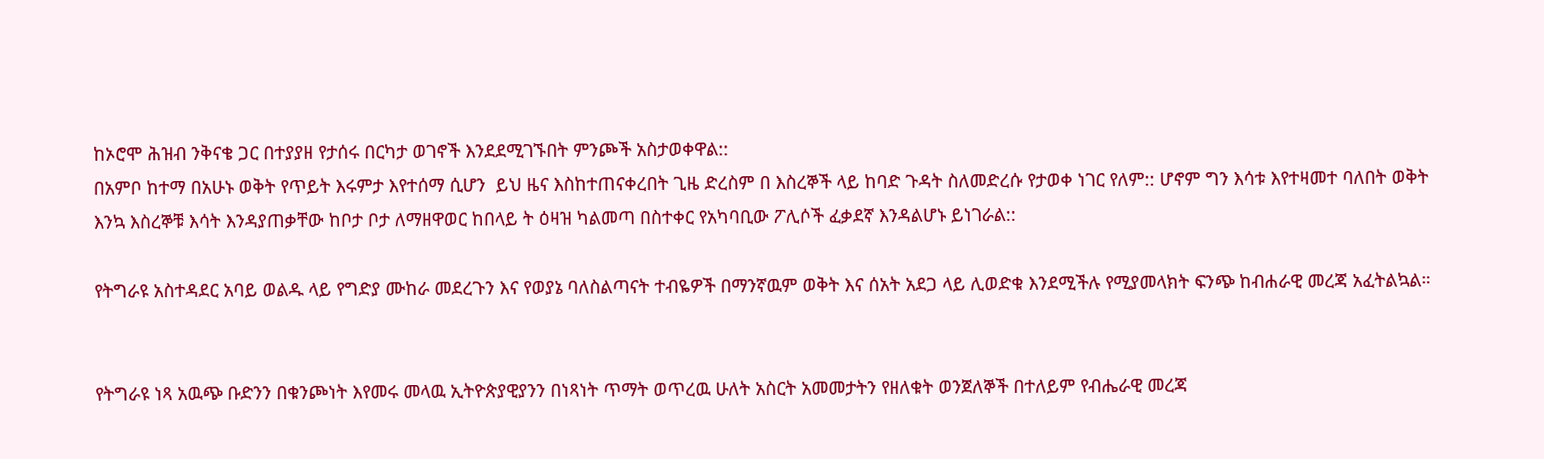ከኦሮሞ ሕዝብ ንቅናቄ ጋር በተያያዘ የታሰሩ በርካታ ወገኖች እንደደሚገኙበት ምንጮች አስታወቀዋል::
በአምቦ ከተማ በአሁኑ ወቅት የጥይት እሩምታ እየተሰማ ሲሆን  ይህ ዜና እስከተጠናቀረበት ጊዜ ድረስም በ እስረኞች ላይ ከባድ ጉዳት ስለመድረሱ የታወቀ ነገር የለም:: ሆኖም ግን እሳቱ እየተዛመተ ባለበት ወቅት እንኳ እስረኞቹ እሳት እንዳያጠቃቸው ከቦታ ቦታ ለማዘዋወር ከበላይ ት ዕዛዝ ካልመጣ በስተቀር የአካባቢው ፖሊሶች ፈቃደኛ እንዳልሆኑ ይነገራል::

የትግራዩ አስተዳደር አባይ ወልዱ ላይ የግድያ ሙከራ መደረጉን እና የወያኔ ባለስልጣናት ተብዬዎች በማንኛዉም ወቅት እና ሰአት አደጋ ላይ ሊወድቁ እንደሚችሉ የሚያመላክት ፍንጭ ከብሐራዊ መረጃ አፈትልኳል።


የትግራዩ ነጻ አዉጭ ቡድንን በቁንጮነት እየመሩ መላዉ ኢትዮጵያዊያንን በነጻነት ጥማት ወጥረዉ ሁለት አስርት አመመታትን የዘለቁት ወንጀለኞች በተለይም የብሔራዊ መረጃ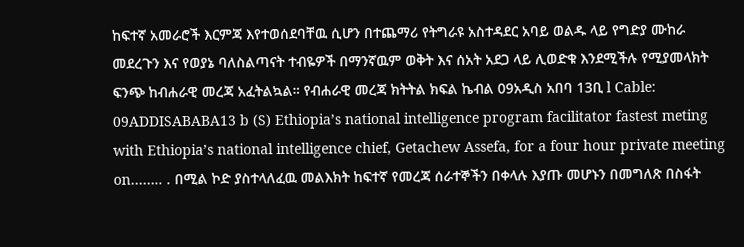ከፍተኛ አመራሮች እርምጃ እየተወሰደባቸዉ ሲሆን በተጨማሪ የትግራዩ አስተዳደር አባይ ወልዱ ላይ የግድያ ሙከራ መደረጉን እና የወያኔ ባለስልጣናት ተብዬዎች በማንኛዉም ወቅት እና ሰአት አደጋ ላይ ሊወድቁ እንደሚችሉ የሚያመላክት ፍንጭ ከብሐራዊ መረጃ አፈትልኳል። የብሐራዊ መረጃ ክትትል ክፍል ኬብል 09አዲስ አበባ 13ቢ l Cable: 09ADDISABABA13 b (S) Ethiopia’s national intelligence program facilitator fastest meting with Ethiopia’s national intelligence chief, Getachew Assefa, for a four hour private meeting on…….. . በሚል ኮድ ያስተላለፈዉ መልእክት ከፍተኛ የመረጃ ሰራተኞችን በቀላሉ እያጡ መሆኑን በመግለጽ በስፋት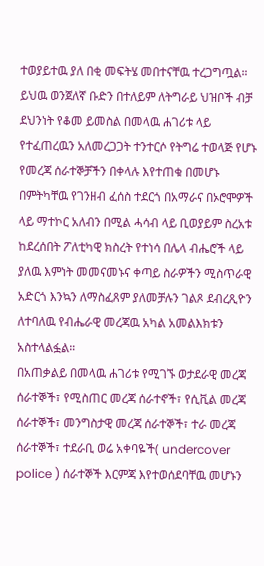ተወያይተዉ ያለ በቂ መፍትሄ መበተናቸዉ ተረጋግጧል።
ይህዉ ወንጀለኛ ቡድን በተለይም ለትግራይ ህዝቦች ብቻ ደህንነት የቆመ ይመስል በመላዉ ሐገሪቱ ላይ የተፈጠረዉን አለመረጋጋት ተንተርሶ የትግሬ ተወላጅ የሆኑ የመረጃ ሰራተኞቻችን በቀላሉ እየተጠቁ በመሆኑ በምትካቸዉ የገንዘብ ፈሰስ ተደርጎ በአማራና በኦሮሞዎች ላይ ማተኮር አለብን በሚል ሓሳብ ላይ ቢወያይም ስረአቱ ከደረሰበት ፖለቲካዊ ክስረት የተነሳ በሌላ ብሔሮች ላይ ያለዉ እምነት መመናመኑና ቀጣይ ስራዎችን ሚስጥራዊ አድርጎ እንኳን ለማስፈጸም ያለመቻሉን ገልጾ ደብረጺዮን ለተባለዉ የብሔራዊ መረጃዉ አካል አመልእክቱን አስተላልፏል።
በአጠቃልይ በመላዉ ሐገሪቱ የሚገኙ ወታደራዊ መረጃ ሰራተኞች፣ የሚስጠር መረጃ ሰራተኖች፣ የሲቪል መረጃ ሰራተኞች፣ መንግስታዊ መረጃ ሰራተኞች፣ ተራ መረጃ ሰራተኞች፣ ተደራቢ ወሬ አቀባዬች( undercover police ) ሰራተኞች እርምጃ እየተወሰደባቸዉ መሆኑን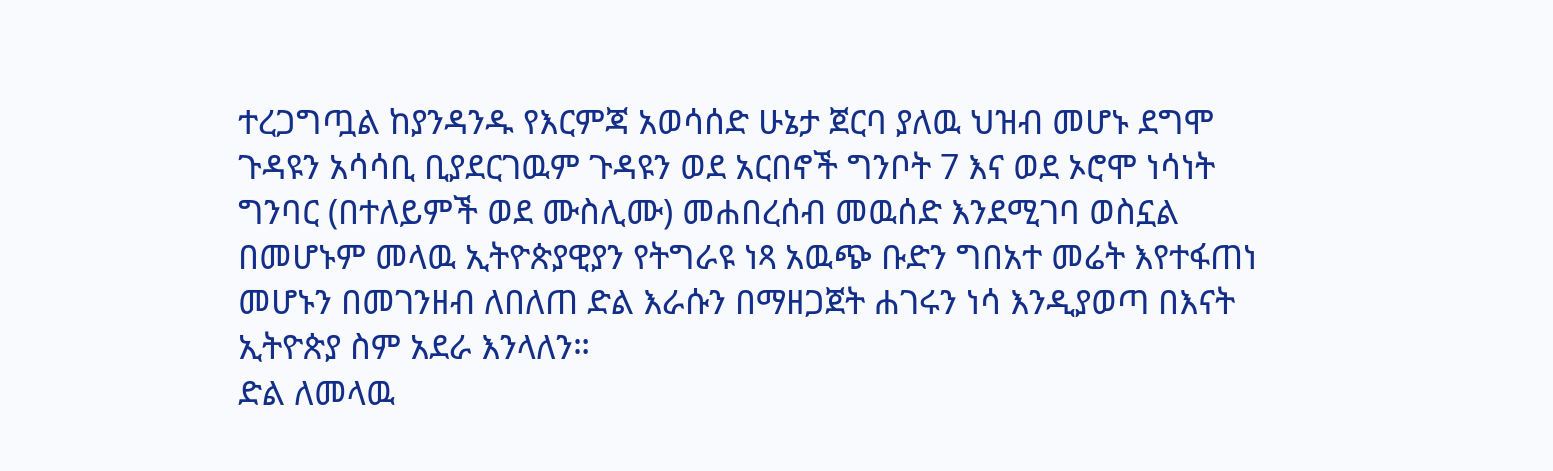ተረጋግጧል ከያንዳንዱ የእርምጃ አወሳሰድ ሁኔታ ጀርባ ያለዉ ህዝብ መሆኑ ደግሞ ጉዳዩን አሳሳቢ ቢያደርገዉም ጉዳዩን ወደ አርበኖች ግንቦት 7 እና ወደ ኦሮሞ ነሳነት ግንባር (በተለይምች ወደ ሙስሊሙ) መሐበረሰብ መዉሰድ እንደሚገባ ወስኗል በመሆኑም መላዉ ኢትዮጵያዊያን የትግራዩ ነጻ አዉጭ ቡድን ግበአተ መሬት እየተፋጠነ መሆኑን በመገንዘብ ለበለጠ ድል እራሱን በማዘጋጀት ሐገሩን ነሳ እንዲያወጣ በእናት ኢትዮጵያ ስም አደራ እንላለን።
ድል ለመላዉ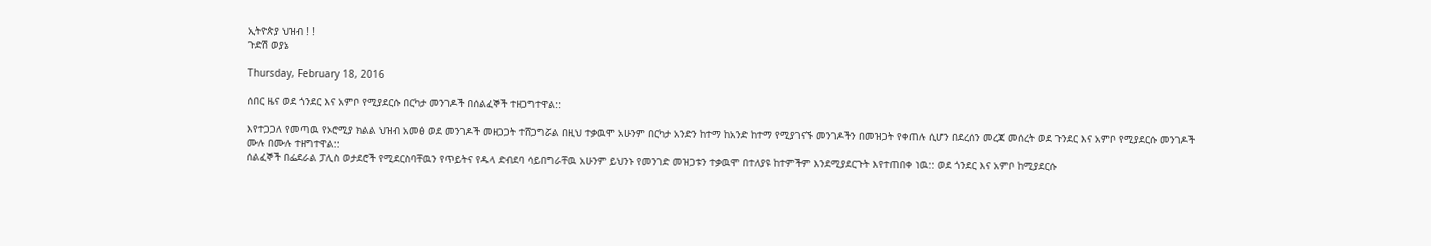ኢትዮጵያ ህዝብ ! !
ጉድሽ ወያኔ

Thursday, February 18, 2016

ሰበር ዜና ወደ ጎንደር እና አምቦ የሚያደርሱ በርካታ መንገዶች በሰልፈኞች ተዘጋግተዋል::

እየተጋጋለ የመጣዉ የኦሮሚያ ክልል ህዝብ አመፅ ወደ መንገዶች መዘጋጋት ተሸጋግሯል በዚህ ተቃዉሞ አሁንም በርካታ አንድን ከተማ ከአንድ ከተማ የሚያገናኙ መንገዶችን በመዝጋት የቀጠሉ ሲሆን በደረሰን መረጃ መሰረት ወደ ጉንደር እና አምቦ የሚያደርሱ መንገዶች ሙሉ በሙሉ ተዘግተዋል::
ሰልፈኞች በፌደራል ፓሊስ ወታደሮች የሚደርስባቸዉን የጥይትና የዱላ ድብደባ ሳይበግራቸዉ አሁንም ይህንኑ የመንገድ መዝጋቱን ተቃዉሞ በተለያዩ ከተምችም እንደሚያደርጉት እየተጠበቀ ነዉ:: ወደ ጎንደር እና አምቦ ከሚያደርሱ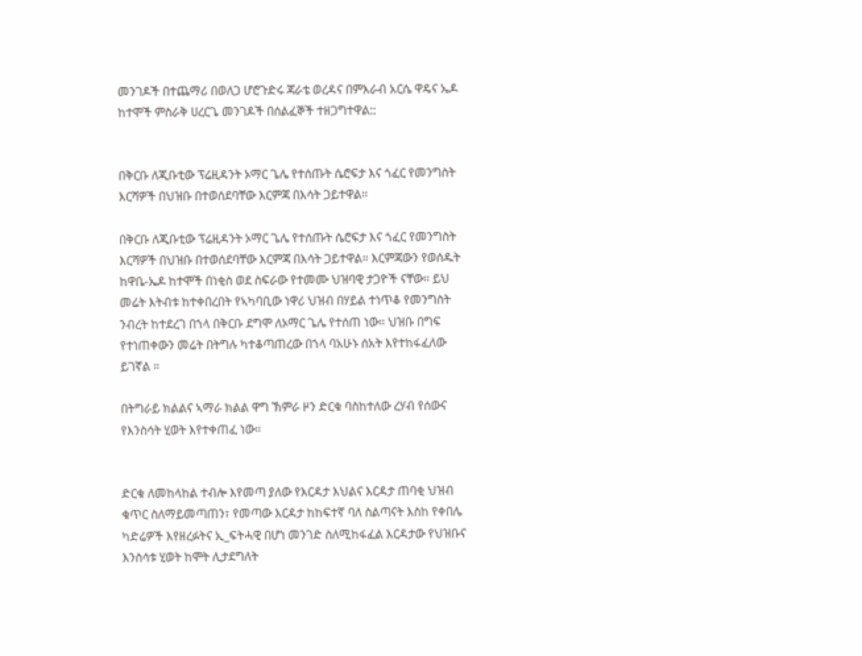መንገዶች በተጨማሪ በወለጋ ሆሮጉድሩ ጃራቴ ወረዳና በምእራብ አርሴ ዋዴና ኤዶ ከተሞች ምስራቅ ሀረርጌ መንገዶች በሰልፈኞች ተዘጋግተዋል::


በቅርቡ ለጂቡቲው ፕሬዚዳንት ኦማር ጌሌ የተሰጡት ሴሮፍታ እና ጎፈር የመንግስት እርሻዎች በህዝቡ በተወሰደባቸው እርምጃ በእሳት ጋይተዋል።

በቅርቡ ለጂቡቲው ፕሬዚዳንት ኦማር ጌሌ የተሰጡት ሴሮፍታ እና ጎፈር የመንግስት እርሻዎች በህዝቡ በተወሰደባቸው እርምጃ በእሳት ጋይተዋል። እርምጃውን የወሰዱት ከዋቤ-ኤዶ ከተሞች በነቂስ ወደ ስፍራው የተመሙ ህዝባዊ ታጋዮች ናቸው። ይህ መሬት እትብቱ ከተቀበረበት የኣካባቢው ነዋሪ ህዝብ በሃይል ተነጥቆ የመንግስት ንብረት ከተደረገ በኀላ በቅርቡ ደግሞ ለኦማር ጌሌ የተሰጠ ነው። ህዝቡ በግፍ የተነጠቀውን መሬት በትግሉ ካተቆጣጠረው በኀላ ባአሁኑ ሰአት እየተከፋፈለው ይገኛል ።

በትግራይ ክልልና ኣማራ ክልል ዋግ ኽምራ ዞን ድርቁ ባስከተለው ረሃብ የሰውና የእንስሳት ሂወት እየተቀጠፈ ነው።


ድርቁ ለመከላከል ተብሎ እየመጣ ያለው የእርዳታ እህልና እርዳታ ጠባቂ ህዝብ ቁጥር ስለማይመጣጠን፣ የመጣው እርዳታ ከከፍተኛ ባለ ስልጣናት እስከ የቀበሌ ካድሬዎች እየዘረፉትና ኢ_ፍትሓዊ በሆነ መንገድ ስለሚከፋፈል እርዳታው የህዝቡና እንስሳቱ ሂወት ከሞት ሊታደግለት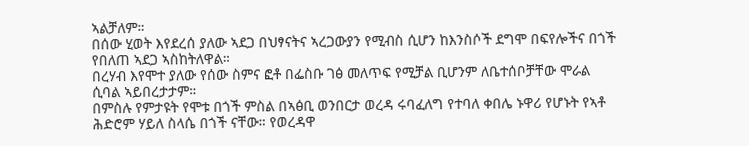ኣልቻለም።
በሰው ሂወት እየደረሰ ያለው ኣደጋ በህፃናትና ኣረጋውያን የሚብስ ሲሆን ከእንስሶች ደግሞ በፍየሎችና በጎች የበለጠ ኣደጋ ኣስከትለዋል።
በረሃብ እየሞተ ያለው የሰው ስምና ፎቶ በፌስቡ ገፅ መለጥፍ የሚቻል ቢሆንም ለቤተሰቦቻቸው ሞራል ሲባል ኣይበረታታም።
በምስሉ የምታዩት የሞቱ በጎች ምስል በኣፅቢ ወንበርታ ወረዳ ሩባፈለግ የተባለ ቀበሌ ኑዋሪ የሆኑት የኣቶ ሕድሮም ሃይለ ስላሴ በጎች ናቸው። የወረዳዋ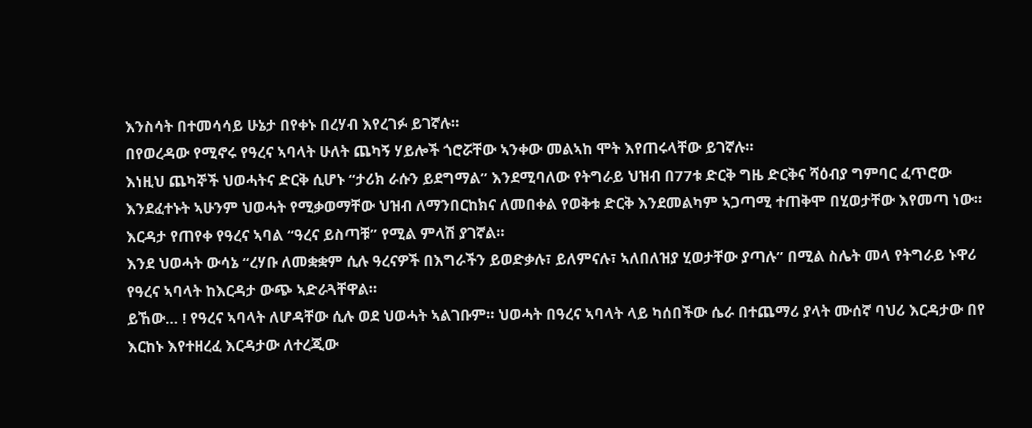እንስሳት በተመሳሳይ ሁኔታ በየቀኑ በረሃብ እየረገፉ ይገኛሉ።
በየወረዳው የሚኖሩ የዓረና ኣባላት ሁለት ጨካኝ ሃይሎች ጎሮሯቸው ኣንቀው መልኣከ ሞት እየጠሩላቸው ይገኛሉ።
እነዚህ ጨካኞች ህወሓትና ድርቅ ሲሆኑ “ታሪክ ራሱን ይደግማል” እንደሚባለው የትግራይ ህዝብ በ77ቱ ድርቅ ግዜ ድርቅና ሻዕብያ ግምባር ፈጥሮው እንደፈተኑት ኣሁንም ህወሓት የሚቃወማቸው ህዝብ ለማንበርከክና ለመበቀል የወቅቱ ድርቅ እንደመልካም ኣጋጣሚ ተጠቅሞ በሂወታቸው እየመጣ ነው። እርዳታ የጠየቀ የዓረና ኣባል “ዓረና ይስጣቹ” የሚል ምላሽ ያገኛል።
እንደ ህወሓት ውሳኔ “ረሃቡ ለመቋቋም ሲሉ ዓረናዎች በእግራችን ይወድቃሉ፣ ይለምናሉ፣ ኣለበለዝያ ሂወታቸው ያጣሉ” በሚል ስሌት መላ የትግራይ ኑዋሪ የዓረና ኣባላት ከእርዳታ ውጭ ኣድራጓቸዋል።
ይኸው… ! የዓረና ኣባላት ለሆዳቸው ሲሉ ወደ ህወሓት ኣልገቡም። ህወሓት በዓረና ኣባላት ላይ ካሰበችው ሴራ በተጨማሪ ያላት ሙሰኛ ባህሪ እርዳታው በየ እርከኑ እየተዘረፈ እርዳታው ለተረጂው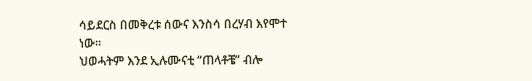ሳይደርስ በመቅረቱ ሰውና እንስሳ በረሃብ እየሞተ ነው።
ህወሓትም እንደ ኢሉሙናቲ “ጠላቶቼ” ብሎ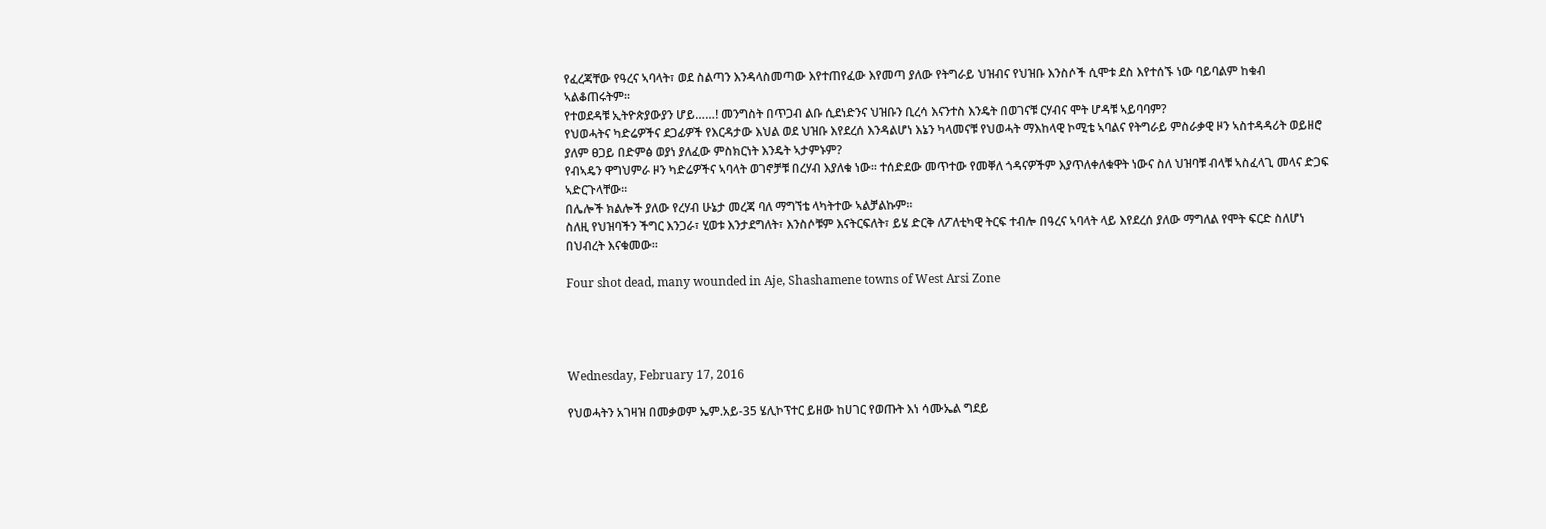የፈረጃቸው የዓረና ኣባላት፣ ወደ ስልጣን እንዳላስመጣው እየተጠየፈው እየመጣ ያለው የትግራይ ህዝብና የህዝቡ እንስሶች ሲሞቱ ደስ እየተሰኙ ነው ባይባልም ከቁብ ኣልቆጠሩትም።
የተወደዳቹ ኢትዮጵያውያን ሆይ……! መንግስት በጥጋብ ልቡ ሲደነድንና ህዝቡን ቢረሳ እናንተስ እንዴት በወገናቹ ርሃብና ሞት ሆዳቹ ኣይባባም?
የህወሓትና ካድሬዎችና ደጋፊዎች የእርዳታው እህል ወደ ህዝቡ እየደረሰ እንዳልሆነ እኔን ካላመናቹ የህወሓት ማእከላዊ ኮሚቴ ኣባልና የትግራይ ምስራቃዊ ዞን ኣስተዳዳሪት ወይዘሮ ያለም ፀጋይ በድምፅ ወያነ ያለፈው ምስክርነት እንዴት ኣታምኑም?
የብኣዴን ዋግህምራ ዞን ካድሬዎችና ኣባላት ወገኖቻቹ በረሃብ እያለቁ ነው። ተሰድደው መጥተው የመቐለ ጎዳናዎችም እያጥለቀለቁዋት ነውና ስለ ህዝባቹ ብላቹ ኣስፈላጊ መላና ድጋፍ ኣድርጉላቸው።
በሌሎች ክልሎች ያለው የረሃብ ሁኔታ መረጃ ባለ ማግኘቴ ላካትተው ኣልቻልኩም።
ስለዚ የህዝባችን ችግር እንጋራ፣ ሂወቱ እንታደግለት፣ እንስሶቹም እናትርፍለት፣ ይሄ ድርቅ ለፖለቲካዊ ትርፍ ተብሎ በዓረና ኣባላት ላይ እየደረሰ ያለው ማግለል የሞት ፍርድ ስለሆነ በህብረት እናቁመው።

Four shot dead, many wounded in Aje, Shashamene towns of West Arsi Zone




Wednesday, February 17, 2016

የህወሓትን አገዛዝ በመቃወም ኤም.አይ-35 ሄሊኮፕተር ይዘው ከሀገር የወጡት እነ ሳሙኤል ግደይ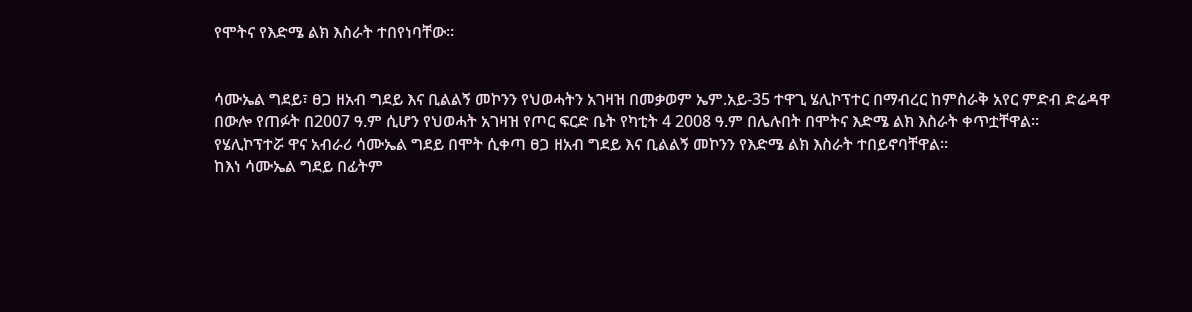የሞትና የእድሜ ልክ እስራት ተበየነባቸው፡፡


ሳሙኤል ግደይ፣ ፀጋ ዘአብ ግደይ እና ቢልልኝ መኮንን የህወሓትን አገዛዝ በመቃወም ኤም.አይ-35 ተዋጊ ሄሊኮፕተር በማብረር ከምስራቅ አየር ምድብ ድሬዳዋ በውሎ የጠፉት በ2007 ዓ.ም ሲሆን የህወሓት አገዛዝ የጦር ፍርድ ቤት የካቲት 4 2008 ዓ.ም በሌሉበት በሞትና እድሜ ልክ እስራት ቀጥቷቸዋል፡፡
የሄሊኮፕተሯ ዋና አብራሪ ሳሙኤል ግደይ በሞት ሲቀጣ ፀጋ ዘአብ ግደይ እና ቢልልኝ መኮንን የእድሜ ልክ እስራት ተበይኖባቸዋል፡፡
ከእነ ሳሙኤል ግደይ በፊትም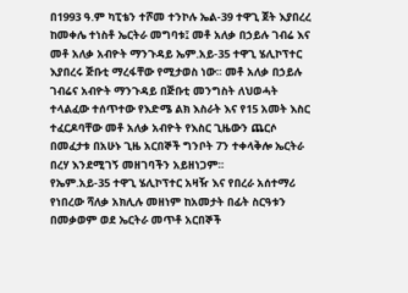በ1993 ዓ.ም ካፒቴን ተሾመ ተንኮሉ ኤል-39 ተዋጊ ጀት እያበረረ ከመቀሌ ተነስቶ ኤርትራ መግባቱ፤ መቶ አለቃ በኃይሉ ገብሬ እና መቶ አለቃ አብዮት ማንጉዳይ ኤም.አይ-35 ተዋጊ ሄሊኮፕተር እያበረሩ ጅቡቲ ማረፋቸው የሚታወስ ነው፡፡ መቶ አለቃ በኃይሉ ገብሬና አብዮት ማንጉዳይ በጅቡቲ መንግስት ለህወሓት ተላልፈው ተሰጥተው የእድሜ ልክ እስራት እና የ15 አመት እስር ተፈርዶባቸው መቶ አለቃ አብዮት የእስር ጊዜውን ጨርሶ በመፈታቱ በአሁኑ ጊዜ አርበኞች ግንቦት 7ን ተቀላቅሎ ኤርትራ በረሃ እንደሚገኝ መዘገባችን አይዘነጋም፡፡
የኤም.አይ-35 ተዋጊ ሄሊኮፕተር አዛዥ እና የበረራ አሰተማሪ የነበረው ሻለቃ አክሊሉ መዘነም ከአመታት በፊት ስርዓቱን በመቃወም ወደ ኤርትራ መጥቶ አርበኞች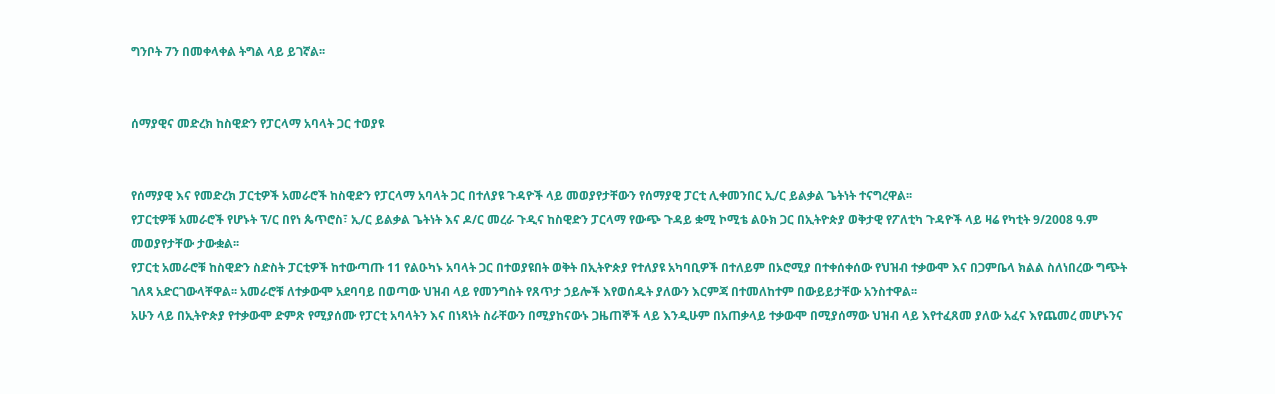ግንቦት 7ን በመቀላቀል ትግል ላይ ይገኛል፡፡


ሰማያዊና መድረክ ከስዊድን የፓርላማ አባላት ጋር ተወያዩ


የሰማያዊ እና የመድረክ ፓርቲዎች አመራሮች ከስዊድን የፓርላማ አባላት ጋር በተለያዩ ጉዳዮች ላይ መወያየታቸውን የሰማያዊ ፓርቲ ሊቀመንበር ኢ/ር ይልቃል ጌትነት ተናግረዋል፡፡
የፓርቲዎቹ አመራሮች የሆኑት ፕ/ር በየነ ጴጥሮስ፣ ኢ/ር ይልቃል ጌትነት እና ዶ/ር መረራ ጉዲና ከስዊድን ፓርላማ የውጭ ጉዳይ ቋሚ ኮሚቴ ልዑክ ጋር በኢትዮጵያ ወቅታዊ የፖለቲካ ጉዳዮች ላይ ዛሬ የካቲት 9/2008 ዓ.ም መወያየታቸው ታውቋል፡፡
የፓርቲ አመራሮቹ ከስዊድን ስድስት ፓርቲዎች ከተውጣጡ 11 የልዑካኑ አባላት ጋር በተወያዩበት ወቅት በኢትዮጵያ የተለያዩ አካባቢዎች በተለይም በኦሮሚያ በተቀሰቀሰው የህዝብ ተቃውሞ እና በጋምቤላ ክልል ስለነበረው ግጭት ገለጻ አድርገውላቸዋል፡፡ አመራሮቹ ለተቃውሞ አደባባይ በወጣው ህዝብ ላይ የመንግስት የጸጥታ ኃይሎች እየወሰዱት ያለውን እርምጃ በተመለከተም በውይይታቸው አንስተዋል፡፡
አሁን ላይ በኢትዮጵያ የተቃውሞ ድምጽ የሚያሰሙ የፓርቲ አባላትን እና በነጻነት ስራቸውን በሚያከናውኑ ጋዜጠኞች ላይ እንዲሁም በአጠቃላይ ተቃውሞ በሚያሰማው ህዝብ ላይ እየተፈጸመ ያለው አፈና እየጨመረ መሆኑንና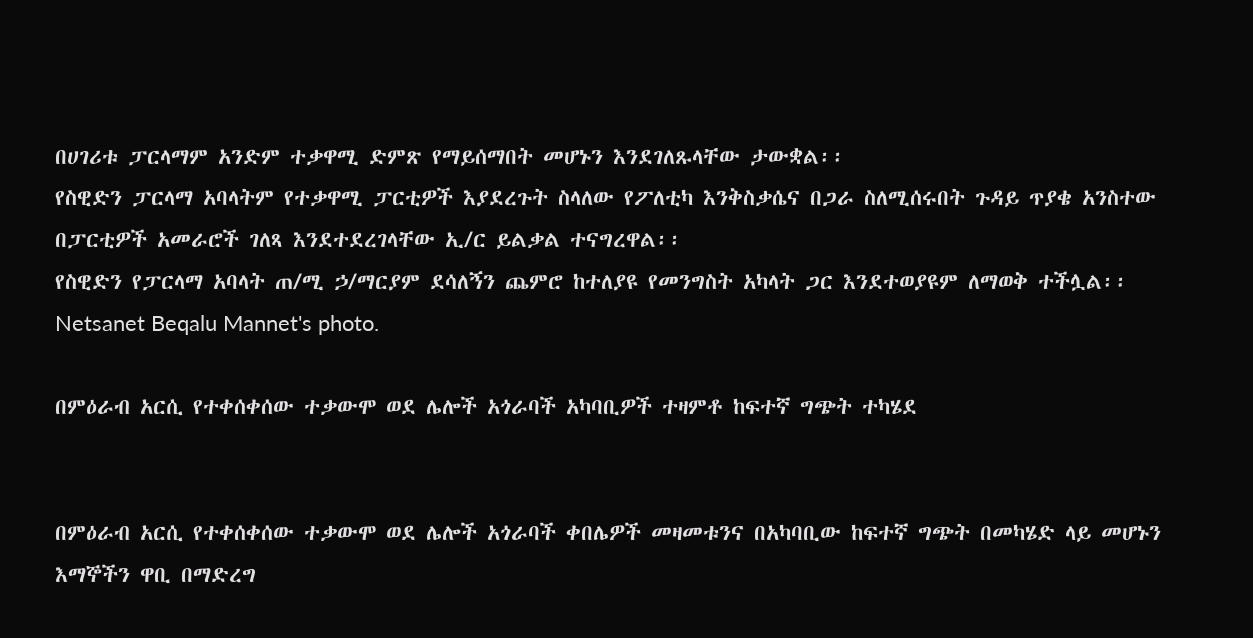በሀገሪቱ ፓርላማም አንድም ተቃዋሚ ድምጽ የማይሰማበት መሆኑን እንደገለጹላቸው ታውቋል፡፡
የስዊድን ፓርላማ አባላትም የተቃዋሚ ፓርቲዎች እያደረጉት ስላለው የፖለቲካ እንቅስቃሴና በጋራ ስለሚሰሩበት ጉዳይ ጥያቄ አንስተው በፓርቲዎች አመራሮች ገለጻ እንደተደረገላቸው ኢ/ር ይልቃል ተናግረዋል፡፡
የስዊድን የፓርላማ አባላት ጠ/ሚ ኃ/ማርያም ደሳለኝን ጨምሮ ከተለያዩ የመንግስት አካላት ጋር እንደተወያዩም ለማወቅ ተችሏል፡፡
Netsanet Beqalu Mannet's photo.

በምዕራብ አርሲ የተቀሰቀሰው ተቃውሞ ወደ ሌሎች አጎራባች አካባቢዎች ተዛምቶ ከፍተኛ ግጭት ተካሄደ


በምዕራብ አርሲ የተቀሰቀሰው ተቃውሞ ወደ ሌሎች አጎራባች ቀበሌዎች መዛመቱንና በአካባቢው ከፍተኛ ግጭት በመካሄድ ላይ መሆኑን እማኞችን ዋቢ በማድረግ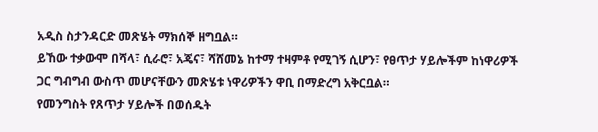አዲስ ስታንዳርድ መጽሄት ማክሰኞ ዘግቧል።
ይኸው ተቃውሞ በሻላ፣ ሲራሮ፣ አጄና፣ ሻሸመኔ ከተማ ተዛምቶ የሚገኝ ሲሆን፣ የፀጥታ ሃይሎችም ከነዋሪዎች ጋር ግብግብ ውስጥ መሆናቸውን መጽሄቱ ነዋሪዎችን ዋቢ በማድረግ አቅርቧል።
የመንግስት የጸጥታ ሃይሎች በወሰዱት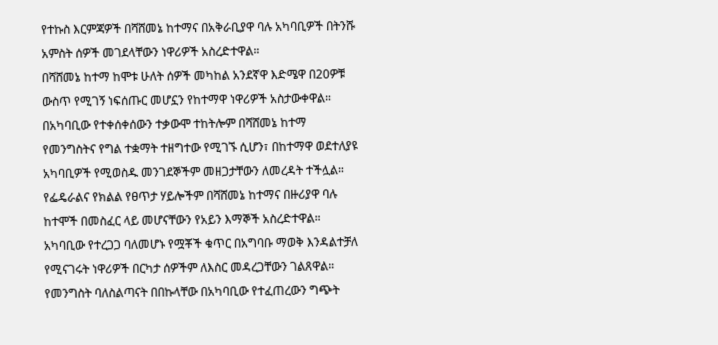የተኩስ እርምጃዎች በሻሸመኔ ከተማና በአቅራቢያዋ ባሉ አካባቢዎች በትንሹ አምስት ሰዎች መገደላቸውን ነዋሪዎች አስረድተዋል።
በሻሸመኔ ከተማ ከሞቱ ሁለት ሰዎች መካከል አንደኛዋ እድሜዋ በ20ዎቹ ውስጥ የሚገኝ ነፍሰጡር መሆኗን የከተማዋ ነዋሪዎች አስታውቀዋል።
በአካባቢው የተቀሰቀሰውን ተቃውሞ ተከትሎም በሻሸመኔ ከተማ የመንግስትና የግል ተቋማት ተዘግተው የሚገኙ ሲሆን፣ በከተማዋ ወደተለያዩ አካባቢዎች የሚወስዱ መንገደኞችም መዘጋታቸውን ለመረዳት ተችሏል።
የፌዴራልና የክልል የፀጥታ ሃይሎችም በሻሸመኔ ከተማና በዙሪያዋ ባሉ ከተሞች በመስፈር ላይ መሆናቸውን የአይን እማኞች አስረድተዋል።
አካባቢው የተረጋጋ ባለመሆኑ የሟቾች ቁጥር በአግባቡ ማወቅ እንዳልተቻለ የሚናገሩት ነዋሪዎች በርካታ ሰዎችም ለእስር መዳረጋቸውን ገልጸዋል።
የመንግስት ባለስልጣናት በበኩላቸው በአካባቢው የተፈጠረውን ግጭት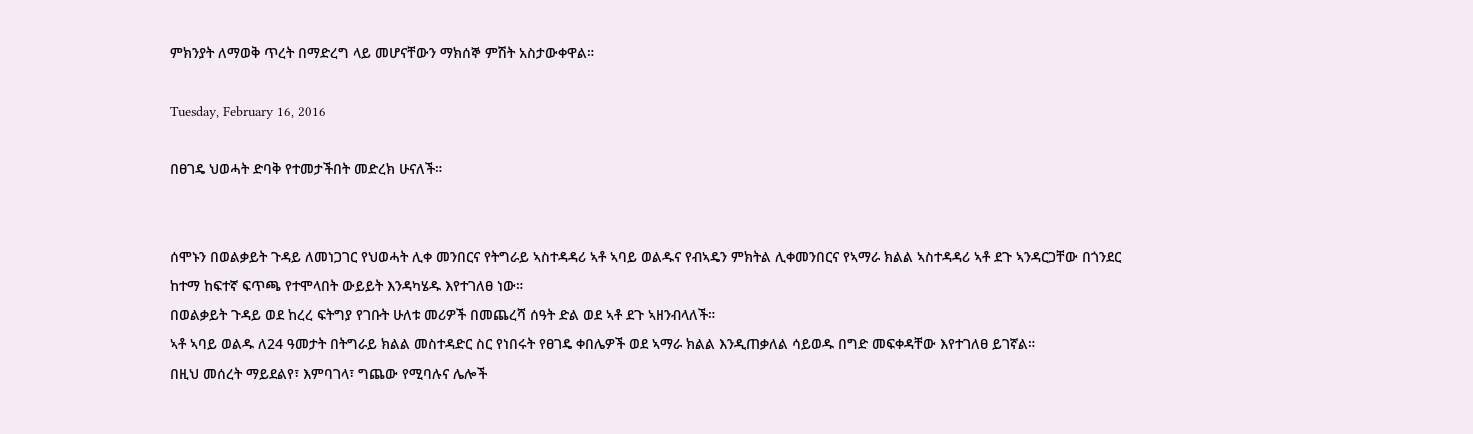ምክንያት ለማወቅ ጥረት በማድረግ ላይ መሆናቸውን ማክሰኞ ምሽት አስታውቀዋል።

Tuesday, February 16, 2016

በፀገዴ ህወሓት ድባቅ የተመታችበት መድረክ ሁናለች።


ሰሞኑን በወልቃይት ጉዳይ ለመነጋገር የህወሓት ሊቀ መንበርና የትግራይ ኣስተዳዳሪ ኣቶ ኣባይ ወልዱና የብኣዴን ምክትል ሊቀመንበርና የኣማራ ክልል ኣስተዳዳሪ ኣቶ ደጉ ኣንዳርጋቸው በጎንደር ከተማ ከፍተኛ ፍጥጫ የተሞላበት ውይይት እንዳካሄዱ እየተገለፀ ነው።
በወልቃይት ጉዳይ ወደ ከረረ ፍትግያ የገቡት ሁለቱ መሪዎች በመጨረሻ ሰዓት ድል ወደ ኣቶ ደጉ ኣዘንብላለች።
ኣቶ ኣባይ ወልዱ ለ24 ዓመታት በትግራይ ክልል መስተዳድር ስር የነበሩት የፀገዴ ቀበሌዎች ወደ ኣማራ ክልል እንዲጠቃለል ሳይወዱ በግድ መፍቀዳቸው እየተገለፀ ይገኛል።
በዚህ መሰረት ማይደልየ፣ እምባገላ፣ ግጨው የሚባሉና ሌሎች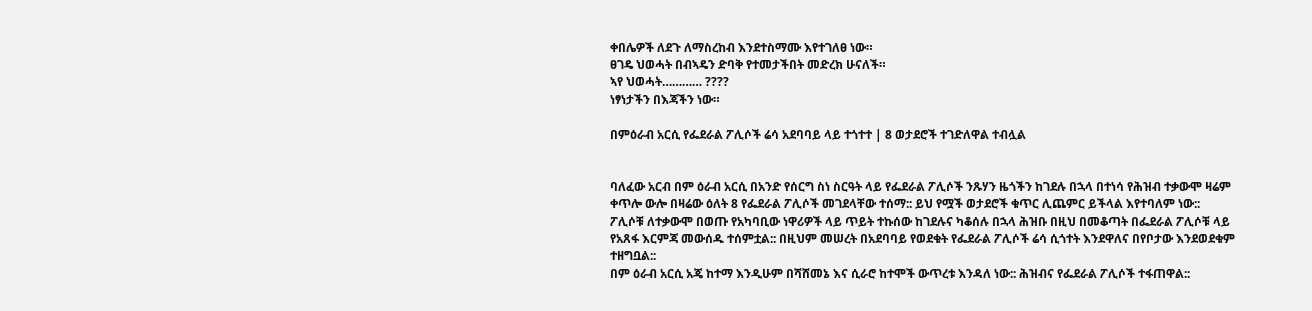ቀበሌዎች ለደጉ ለማስረከብ እንደተስማሙ እየተገለፀ ነው።
ፀገዴ ህወሓት በብኣዴን ድባቅ የተመታችበት መድረክ ሁናለች።
ኣየ ህወሓት………… ????
ነፃነታችን በእጃችን ነው።

በምዕራብ አርሲ የፌደራል ፖሊሶች ሬሳ አደባባይ ላይ ተጎተተ | 8 ወታደሮች ተገድለዋል ተብሏል


ባለፈው አርብ በም ዕራብ አርሲ በአንድ የሰርግ ስነ ስርዓት ላይ የፌደራል ፖሊሶች ንጹሃን ዜጎችን ከገደሉ በኋላ በተነሳ የሕዝብ ተቃውሞ ዛሬም ቀጥሎ ውሎ በዛሬው ዕለት 8 የፌደራል ፖሊሶች መገደላቸው ተሰማ:: ይህ የሟች ወታደሮች ቁጥር ሊጨምር ይችላል እየተባለም ነው::
ፖሊሶቹ ለተቃውሞ በወጡ የአካባቢው ነዋሪዎች ላይ ጥይት ተኩሰው ከገደሉና ካቆሰሉ በኋላ ሕዝቡ በዚህ በመቆጣት በፌደራል ፖሊሶቹ ላይ የአጸፋ እርምጃ መውሰዱ ተሰምቷል:: በዚህም መሠረት በአደባባይ የወደቁት የፌደራል ፖሊሶች ሬሳ ሲጎተት እንደዋለና በየቦታው እንደወደቁም ተዘግቧል::
በም ዕራብ አርሲ አጄ ከተማ እንዲሁም በሻሸመኔ እና ሲራሮ ከተሞች ውጥረቱ እንዳለ ነው:: ሕዝብና የፌደራል ፖሊሶች ተፋጠዋል::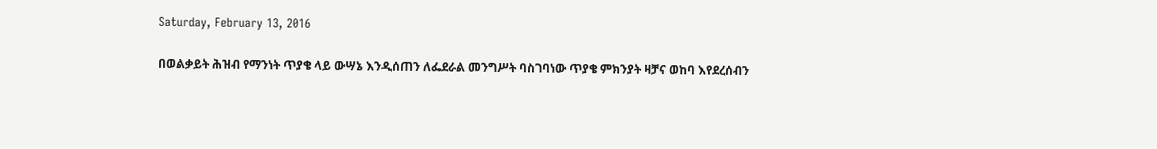Saturday, February 13, 2016

በወልቃይት ሕዝብ የማንነት ጥያቄ ላይ ውሣኔ እንዲሰጠን ለፌደራል መንግሥት ባስገባነው ጥያቄ ምክንያት ዛቻና ወከባ እየደረሰብን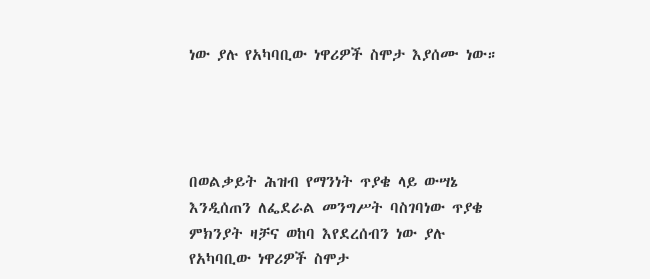ነው ያሉ የአካባቢው ነዋሪዎች ስሞታ እያሰሙ ነው።




በወልቃይት ሕዝብ የማንነት ጥያቄ ላይ ውሣኔ እንዲሰጠን ለፌደራል መንግሥት ባስገባነው ጥያቄ ምክንያት ዛቻና ወከባ እየደረሰብን ነው ያሉ የአካባቢው ነዋሪዎች ስሞታ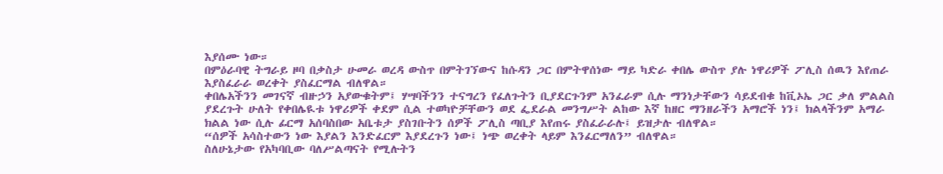እያሰሙ ነው።
በምዕራባዊ ትግራይ ዞባ በቃስታ ሁመራ ወረዳ ውስጥ በምትገኘውና ከሱዳን ጋር በምትዋሰነው ማይ ካድራ ቀበሌ ውስጥ ያሉ ነዋሪዎች ፖሊስ ሰዉን እየጠራ እያስፈራራ ወረቀት ያስፈርማል ብለዋል።
ቀበሌአችንን መገናኛ ብዙኃን አያውቁትም፤ ሃሣባችንን ተናግረን የፈለጉትን ቢያደርጉንም አንፈራም ሲሉ ማንነታቸውን ሳይደብቁ ከቪኦኤ ጋር ቃለ ምልልስ ያደረጉት ሁለት የቀበሌዪቱ ነዋሪዎች ቀደም ሲል ተወካዮቻቸውን ወደ ፌደራል መንግሥት ልከው እኛ ከዘር ማንዘራችን አማሮች ነን፤ ክልላችንም አማራ ክልል ነው ሲሉ ፊርማ አሰባስበው አቤቱታ ያስገቡትን ሰዎች ፖሊስ ጣቢያ እየጠሩ ያስፈራራሉ፤ ይዝታሉ ብለዋል።
“ሰዎች አሳስተውን ነው እያልን እንድፈርም እያደረጉን ነው፤ ነጭ ወረቀት ላይም እንፈርማለን” ብለዋል።
ስለሁኔታው የአካባቢው ባለሥልጣናት የሚሉትን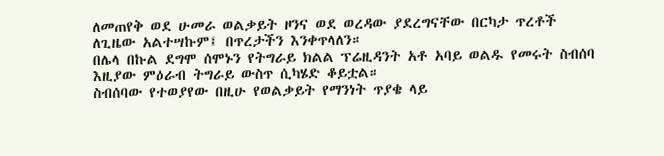ለመጠየቅ ወደ ሁመራ ወልቃይት ዞንና ወደ ወረዳው ያደረግናቸው በርካታ ጥረቶች ለጊዜው አልተሣኩም፤ በጥረታችን እንቀጥላለን።
በሌላ በኩል ደግሞ ሰሞኑን የትግራይ ክልል ፕሬዚዳንት አቶ አባይ ወልዱ የመሩት ስብሰባ እዚያው ምዕራብ ትግራይ ውስጥ ሲካሄድ ቆይቷል።
ስብሰባው የተወያየው በዚሁ የወልቃይት የማንነት ጥያቄ ላይ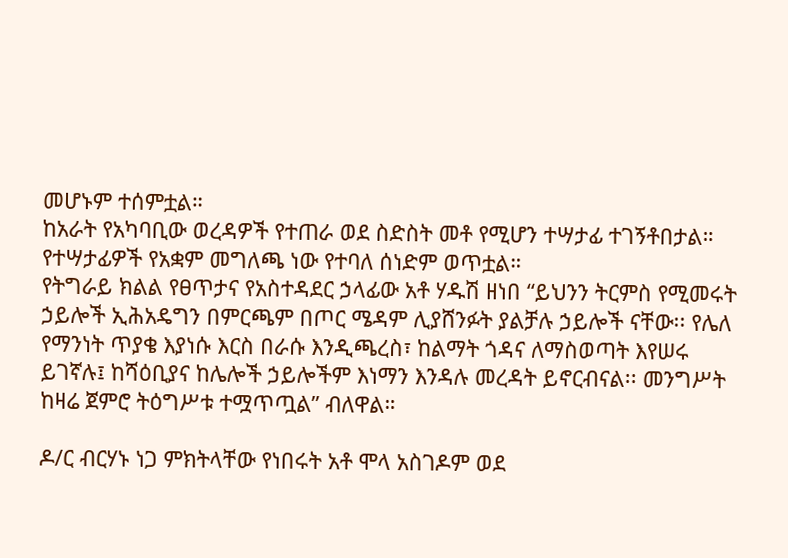መሆኑም ተሰምቷል።
ከአራት የአካባቢው ወረዳዎች የተጠራ ወደ ስድስት መቶ የሚሆን ተሣታፊ ተገኝቶበታል።
የተሣታፊዎች የአቋም መግለጫ ነው የተባለ ሰነድም ወጥቷል።
የትግራይ ክልል የፀጥታና የአስተዳደር ኃላፊው አቶ ሃዱሽ ዘነበ “ይህንን ትርምስ የሚመሩት ኃይሎች ኢሕአዴግን በምርጫም በጦር ሜዳም ሊያሸንፉት ያልቻሉ ኃይሎች ናቸው፡፡ የሌለ የማንነት ጥያቄ እያነሱ እርስ በራሱ እንዲጫረስ፣ ከልማት ጎዳና ለማስወጣት እየሠሩ ይገኛሉ፤ ከሻዕቢያና ከሌሎች ኃይሎችም እነማን እንዳሉ መረዳት ይኖርብናል፡፡ መንግሥት ከዛሬ ጀምሮ ትዕግሥቱ ተሟጥጧል” ብለዋል።

ዶ/ር ብርሃኑ ነጋ ምክትላቸው የነበሩት አቶ ሞላ አስገዶም ወደ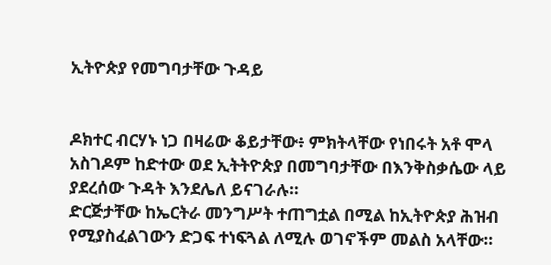ኢትዮጵያ የመግባታቸው ጉዳይ


ዶክተር ብርሃኑ ነጋ በዛሬው ቆይታቸው፥ ምክትላቸው የነበሩት አቶ ሞላ አስገዶም ከድተው ወደ ኢትትዮጵያ በመግባታቸው በእንቅስቃሴው ላይ ያደረሰው ጉዳት እንደሌለ ይናገራሉ።
ድርጅታቸው ከኤርትራ መንግሥት ተጠግቷል በሚል ከኢትዮጵያ ሕዝብ የሚያስፈልገውን ድጋፍ ተነፍጓል ለሚሉ ወገኖችም መልስ አላቸው።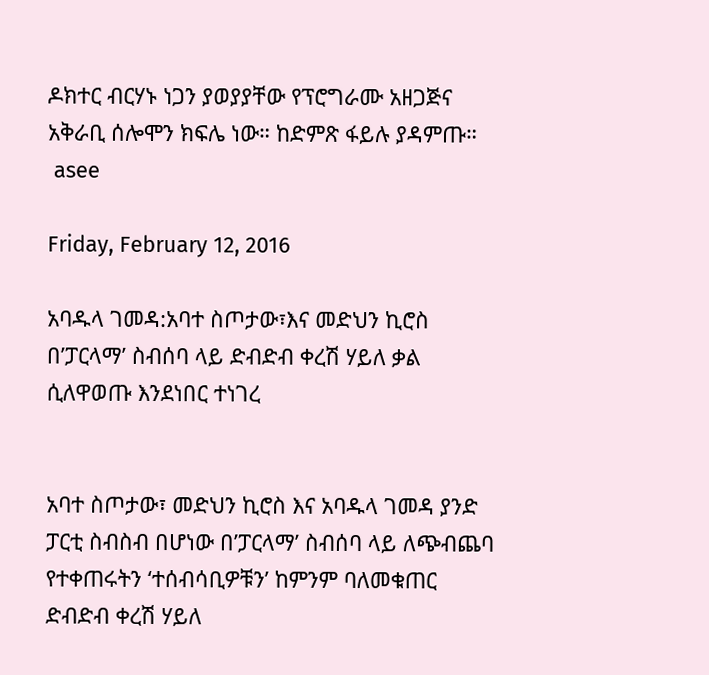ዶክተር ብርሃኑ ነጋን ያወያያቸው የፕሮግራሙ አዘጋጅና አቅራቢ ሰሎሞን ክፍሌ ነው። ከድምጽ ፋይሉ ያዳምጡ።
 asee

Friday, February 12, 2016

አባዱላ ገመዳ:አባተ ስጦታው፣እና መድህን ኪሮስ በ’ፓርላማ’ ስብሰባ ላይ ድብድብ ቀረሽ ሃይለ ቃል ሲለዋወጡ እንደነበር ተነገረ


አባተ ስጦታው፣ መድህን ኪሮስ እና አባዱላ ገመዳ ያንድ ፓርቲ ስብስብ በሆነው በ’ፓርላማ’ ስብሰባ ላይ ለጭብጨባ የተቀጠሩትን ‘ተሰብሳቢዎቹን’ ከምንም ባለመቁጠር ድብድብ ቀረሽ ሃይለ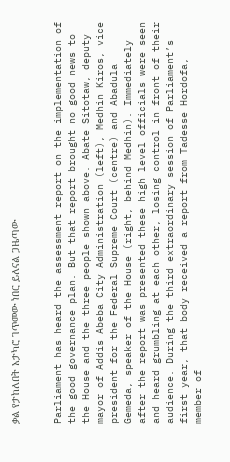ቃል የታከለበት አታካሮ ገጥመው ነበር ይለናል ጋዜጣው


Parliament has heard the assessment report on the implementation of the good governance plan. But that report brought no good news to the House and the three people shown above. Abate Sitotaw, deputy mayor of Addis Abeba City Administration (left), Medhin Kiros, vice president for the Federal Supreme Court (centre) and Abadula Gemeda, speaker of the House (right, behind Medhin). Immediately after the report was presented these high level officials were seen and heard grumbling at each other, losing control in front of their audience. During the third extraordinary session of Parliament’s first year, that body received a report from Tadesse Hordofa, member of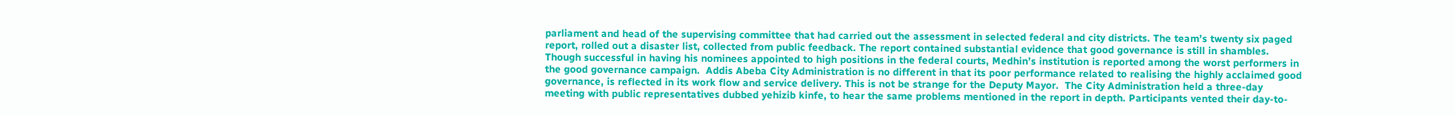parliament and head of the supervising committee that had carried out the assessment in selected federal and city districts. The team’s twenty six paged report, rolled out a disaster list, collected from public feedback. The report contained substantial evidence that good governance is still in shambles. Though successful in having his nominees appointed to high positions in the federal courts, Medhin’s institution is reported among the worst performers in the good governance campaign.  Addis Abeba City Administration is no different in that its poor performance related to realising the highly acclaimed good governance, is reflected in its work flow and service delivery. This is not be strange for the Deputy Mayor.  The City Administration held a three-day meeting with public representatives dubbed yehizib kinfe, to hear the same problems mentioned in the report in depth. Participants vented their day-to-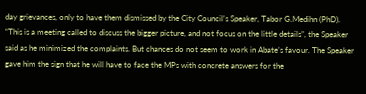day grievances, only to have them dismissed by the City Council’s Speaker, Tabor G.Medihn (PhD). “This is a meeting called to discuss the bigger picture, and not focus on the little details”, the Speaker said as he minimized the complaints. But chances do not seem to work in Abate’s favour. The Speaker gave him the sign that he will have to face the MPs with concrete answers for the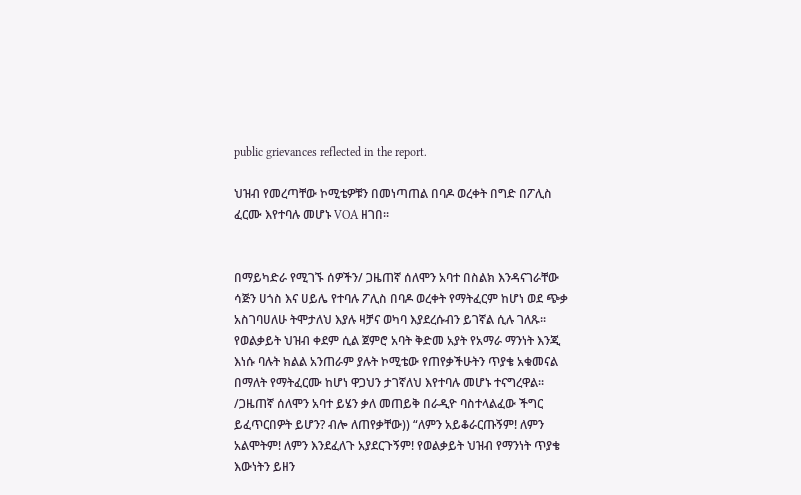public grievances reflected in the report.

ህዝብ የመረጣቸው ኮሚቴዎቹን በመነጣጠል በባዶ ወረቀት በግድ በፖሊስ ፈርሙ እየተባሉ መሆኑ VOA ዘገበ፡፡


በማይካድራ የሚገኙ ሰዎችን/ ጋዜጠኛ ሰለሞን አባተ በስልክ እንዳናገራቸው ሳጅን ሀጎስ እና ሀይሌ የተባሉ ፖሊስ በባዶ ወረቀት የማትፈርም ከሆነ ወደ ጭቃ አስገባሀለሁ ትሞታለህ እያሉ ዛቻና ወካባ እያደረሱብን ይገኛል ሲሉ ገለጹ፡፡
የወልቃይት ህዝብ ቀደም ሲል ጀምሮ አባት ቅድመ አያት የአማራ ማንነት እንጂ እነሱ ባሉት ክልል አንጠራም ያሉት ኮሚቴው የጠየቃችሁትን ጥያቄ አቁመናል በማለት የማትፈርሙ ከሆነ ዋጋህን ታገኛለህ እየተባሉ መሆኑ ተናግረዋል፡፡
/ጋዜጠኛ ሰለሞን አባተ ይሄን ቃለ መጠይቅ በራዲዮ ባስተላልፈው ችግር ይፈጥርበዎት ይሆን? ብሎ ለጠየቃቸው)) “ለምን አይቆራርጡኝም! ለምን አልሞትም! ለምን እንደፈለጉ አያደርጉኝም! የወልቃይት ህዝብ የማንነት ጥያቄ እውነትን ይዘን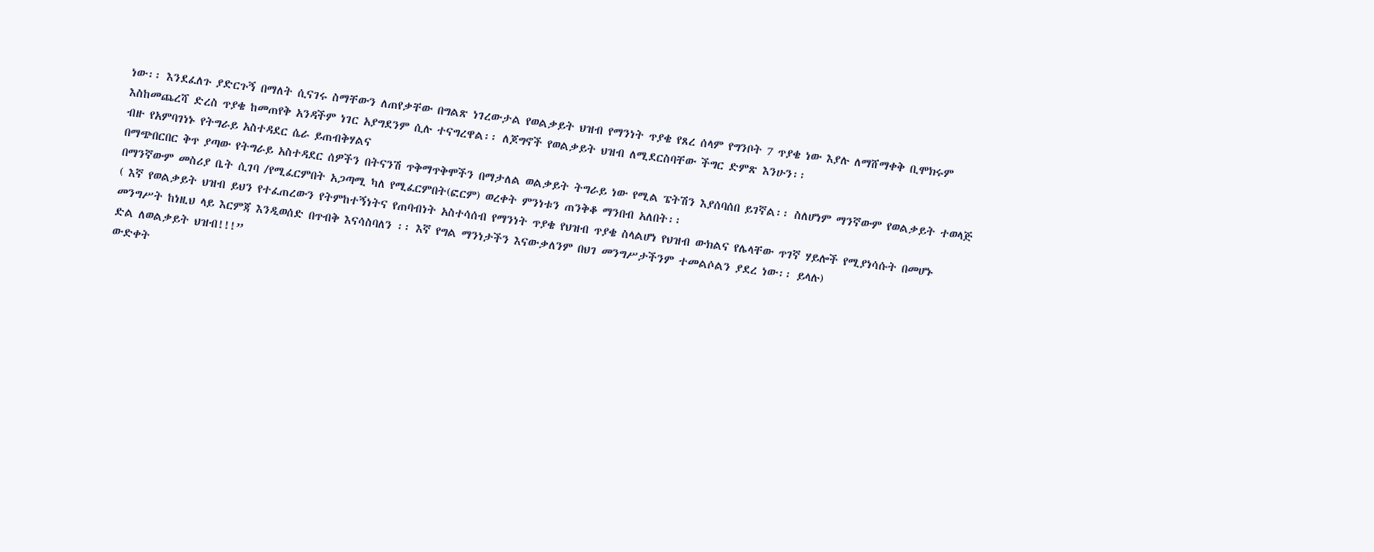ነው፡፡ እንደፈለጉ ያድርጉኝ በማለት ሲናገሩ ስማቸውን ለጠየቃቸው በግልጽ ነገረውታል የወልቃይት ህዝብ የማንነት ጥያቄ የጸረ ሰላም የግንቦት 7 ጥያቄ ነው እያሉ ለማሸማቀቅ ቢሞክሩም እስከመጨረሻ ድረስ ጥያቄ ከመጠየቅ አንዳችም ነገር አያግደንም ሲሉ ተናግረዋል፡፡ ለጆግኖች የወልቃይት ህዝብ ለሚደርስባቸው ችግር ድምጽ እንሁን፡፡
ብዙ የአምባገነኑ የትግራይ አስተዳደር ሴራ ይጠብቅሃልና
በማጭበርበር ቅጥ ያጣው የትግራይ አስተዳደር ሰዎችን በትናንሽ ጥቅማጥቅሞችን በማታለል ወልቃይት ትግራይ ነው የሚል ፔትሽን እያሰባሰበ ይገኛል፡፡ ስለሆነም ማንኛውም የወልቃይት ተወላጅ በማንኛውም መስሪያ ቤት ሲገባ /የሚፈርምበት አጋጣሚ ካለ የሚፈርምበት(ፎርም) ወረቀት ምንነቱን ጠንቅቆ ማንበብ አለበት፡፡
( እኛ የወልቃይት ህዝብ ይህን የተፈጠረውን የትምከተኝነትና የጠባብነት አስተሳሰብ የማንነት ጥያቄ የህዝብ ጥያቄ ስላልሆነ የህዝብ ውክልና የሌላቸው ጥገኛ ሃይሎች የሚያነሳሱት በመሆኑ መንግሥት ከነዚህ ላይ እርምጃ እንዲወሰድ በጥብቅ እናሳስባለን ፡፡ እኛ የግል ማንነታችን እናውቃለንም በህገ መንግሥታችንም ተመልሶልን ያደረ ነው፡፡ ይላሉ)
ድል ለወልቃይት ህዝብ!!!”
ውድቀት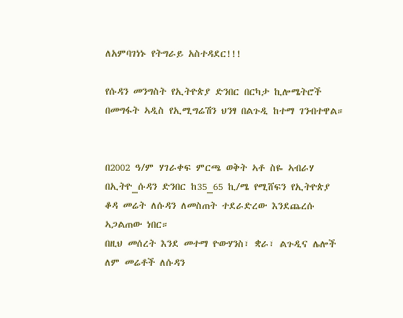ለአምባገነኑ የትግራይ አስተዳደር!!!

የሱዳን መንግስት የኢትዮጵያ ድንበር በርካታ ኪሎሜትሮች በመግፋት ኣዲስ የኢሚግሬሽን ህንፃ በልጉዲ ከተማ ገንብተዋል።


በ2002 ዓ/ም ሃገራቀፍ ምርጫ ወቅት ኣቶ ስዬ ኣብራሃ በኢትዮ_ሱዳን ድንበር ከ35_65 ኪ/ሜ የሚሸፍን የኢትዮጵያ ቆዳ መሬት ለሱዳን ለመስጠት ተደራድረው እንደጨረሱ ኣጋልጠው ነበር።
በዚህ መሰረት እንደ መተማ ዮውሃንስ፣ ቋራ፣ ልጉዲና ሌሎች ለም መሬቶች ለሱዳን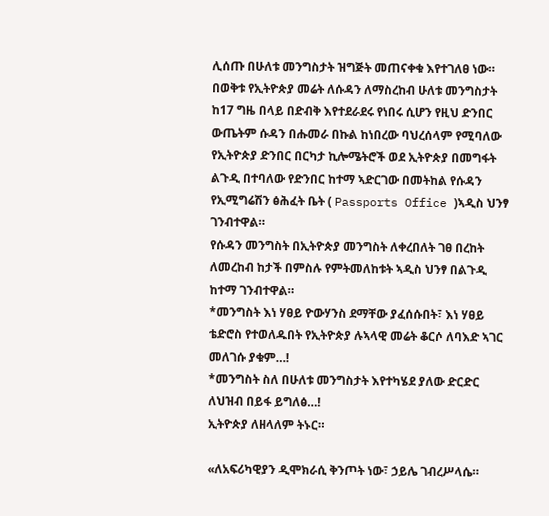ሊሰጡ በሁለቱ መንግስታት ዝግጅት መጠናቀቁ እየተገለፀ ነው።
በወቅቱ የኢትዮጵያ መሬት ለሱዳን ለማስረከብ ሁለቱ መንግስታት ከ17 ግዜ በላይ በድብቅ እየተደራደሩ የነበሩ ሲሆን የዚህ ድንበር ውጤትም ሱዳን በሑመራ በኩል ከነበረው ባህረሰላም የሚባለው የኢትዮጵያ ድንበር በርካታ ኪሎሜትሮች ወደ ኢትዮጵያ በመግፋት ልጉዲ በተባለው የድንበር ከተማ ኣድርገው በመትከል የሱዳን የኢሚግሬሽን ፅሕፈት ቤት ( Passports Office )ኣዲስ ህንፃ ገንብተዋል።
የሱዳን መንግስት በኢትዮጵያ መንግስት ለቀረበለት ገፀ በረከት ለመረከብ ከታች በምስሉ የምትመለከቱት ኣዲስ ህንፃ በልጉዲ ከተማ ገንብተዋል።
*መንግስት እነ ሃፀይ ዮውሃንስ ደማቸው ያፈሰሱበት፣ እነ ሃፀይ ቴድሮስ የተወለዱበት የኢትዮጵያ ሉኣላዊ መሬት ቆርሶ ለባእድ ኣገር መለገሱ ያቁም…!
*መንግስት ስለ በሁለቱ መንግስታት እየተካሄደ ያለው ድርድር ለህዝብ በይፋ ይግለፅ…!
ኢትዮጵያ ለዘላለም ትኑር።

«ለአፍሪካዊያን ዲሞክራሲ ቅንጦት ነው፣ ኃይሌ ገብረሥላሴ።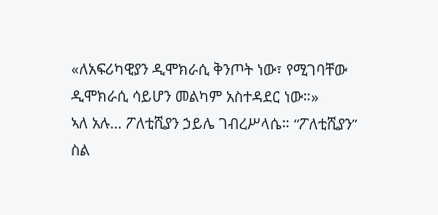«ለአፍሪካዊያን ዲሞክራሲ ቅንጦት ነው፣ የሚገባቸው ዲሞክራሲ ሳይሆን መልካም አስተዳደር ነው።»
ኣለ አሉ… ፖለቲሺያን ኃይሌ ገብረሥላሴ። “ፖለቲሺያን” ስል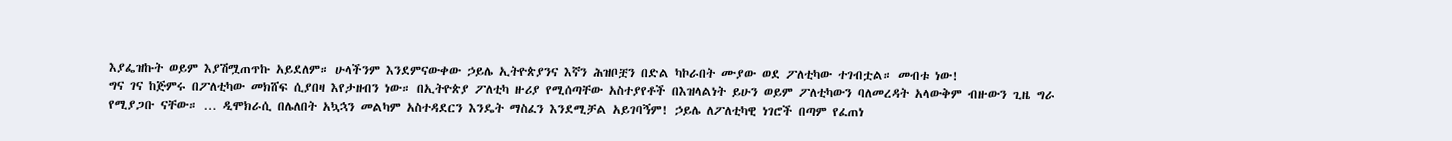እያፌዝኩት ወይም እያሽሟጠጥኩ አይደለም። ሁላችንም እንደምናውቀው ኃይሌ ኢትዮጵያንና እኛን ሕዝቦቿን በድል ካኮራበት ሙያው ወደ ፖለቲካው ተገብቷል። መብቱ ነው!
ግና ገና ከጅምሩ በፖለቲካው መክሸፍ ሲያበዛ እየታዘብን ነው። በኢትዮጵያ ፖለቲካ ዙሪያ የሚሰጣቸው አስተያየቶች በእዝላልነት ይሁን ወይም ፖለቲካውን ባለመረዳት አላውቅም ብዙውን ጊዜ ግራ የሚያጋቡ ናቸው። … ዲሞክራሲ በሌለበት አኳኋን መልካም አስተዳደርን እንዴት ማስፈን እንደሚቻል አይገባኝም! ኃይሌ ለፖለቲካዊ ነገሮች በጣም የፈጠነ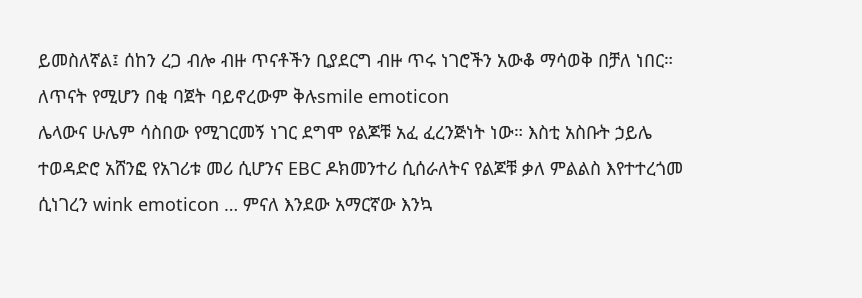ይመስለኛል፤ ሰከን ረጋ ብሎ ብዙ ጥናቶችን ቢያደርግ ብዙ ጥሩ ነገሮችን አውቆ ማሳወቅ በቻለ ነበር። ለጥናት የሚሆን በቂ ባጀት ባይኖረውም ቅሉsmile emoticon
ሌላውና ሁሌም ሳስበው የሚገርመኝ ነገር ደግሞ የልጆቹ አፈ ፈረንጅነት ነው። እስቲ አስቡት ኃይሌ ተወዳድሮ አሸንፎ የአገሪቱ መሪ ሲሆንና EBC ዶክመንተሪ ሲሰራለትና የልጆቹ ቃለ ምልልስ እየተተረጎመ ሲነገረን wink emoticon … ምናለ እንደው አማርኛው እንኳ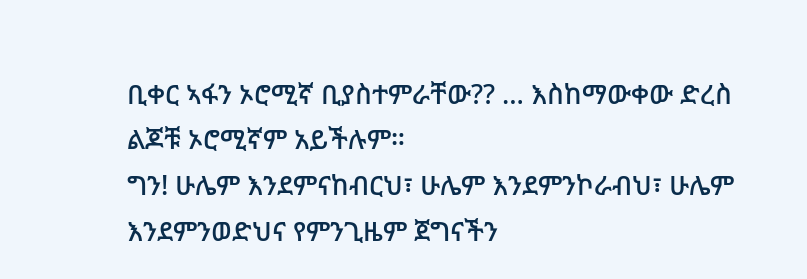ቢቀር ኣፋን ኦሮሚኛ ቢያስተምራቸው?? … እስከማውቀው ድረስ ልጆቹ ኦሮሚኛም አይችሉም።
ግን! ሁሌም እንደምናከብርህ፣ ሁሌም እንደምንኮራብህ፣ ሁሌም እንደምንወድህና የምንጊዜም ጀግናችን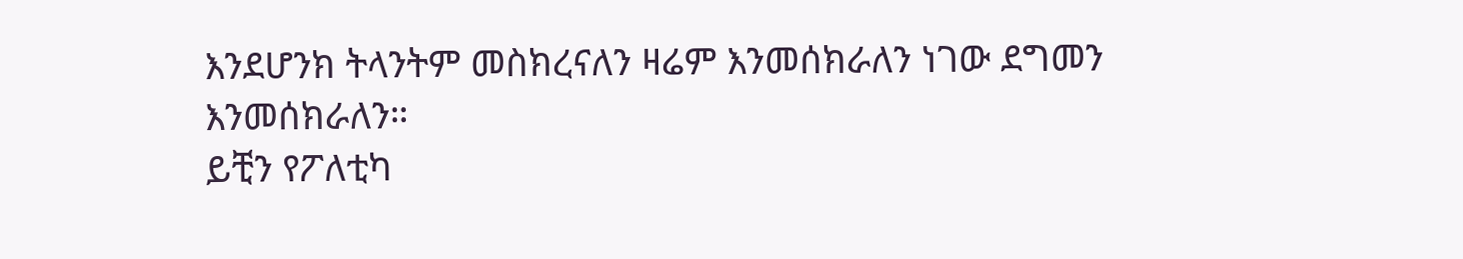እንደሆንክ ትላንትም መስክረናለን ዛሬም እንመሰክራለን ነገው ደግመን እንመሰክራለን።
ይቺን የፖለቲካ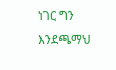ነገር ግን እንደጫማህ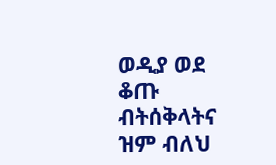ወዲያ ወደ ቆጡ ብትሰቅላትና ዝም ብለህ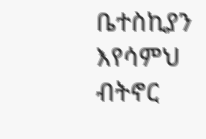ቤተስኪያን እየሳምህ ብትኖር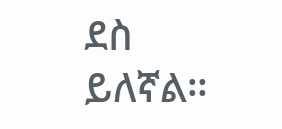ደስ ይለኛል።